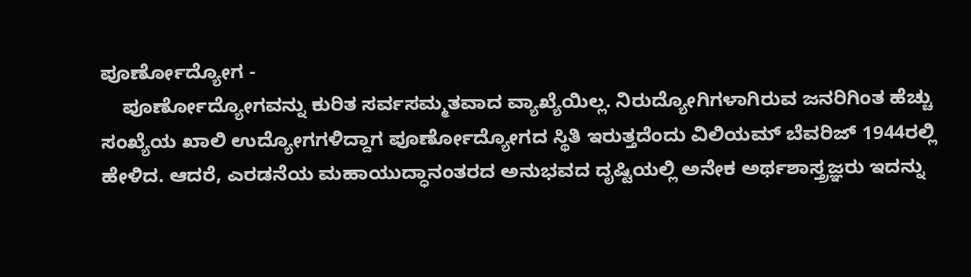ಪೂರ್ಣೋದ್ಯೋಗ -
    ಪೂರ್ಣೋದ್ಯೋಗವನ್ನು ಕುರಿತ ಸರ್ವಸಮ್ಮತವಾದ ವ್ಯಾಖ್ಯೆಯಿಲ್ಲ. ನಿರುದ್ಯೋಗಿಗಳಾಗಿರುವ ಜನರಿಗಿಂತ ಹೆಚ್ಚು ಸಂಖ್ಯೆಯ ಖಾಲಿ ಉದ್ಯೋಗಗಳಿದ್ದಾಗ ಪೂರ್ಣೋದ್ಯೋಗದ ಸ್ಥಿತಿ ಇರುತ್ತದೆಂದು ವಿಲಿಯಮ್ ಬೆವರಿಜ್ 1944ರಲ್ಲಿ ಹೇಳಿದ. ಆದರೆ, ಎರಡನೆಯ ಮಹಾಯುದ್ಧಾನಂತರದ ಅನುಭವದ ದೃಷ್ಟಿಯಲ್ಲಿ ಅನೇಕ ಅರ್ಥಶಾಸ್ತ್ರಜ್ಞರು ಇದನ್ನು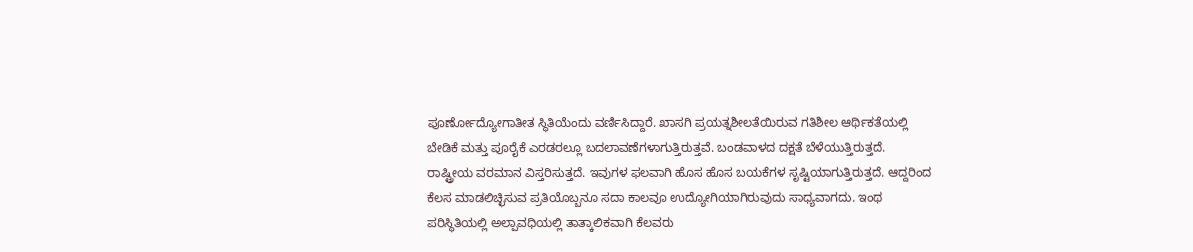ಪೂರ್ಣೋದ್ಯೋಗಾತೀತ ಸ್ಥಿತಿಯೆಂದು ವರ್ಣಿಸಿದ್ದಾರೆ. ಖಾಸಗಿ ಪ್ರಯತ್ನಶೀಲತೆಯಿರುವ ಗತಿಶೀಲ ಆರ್ಥಿಕತೆಯಲ್ಲಿ ಬೇಡಿಕೆ ಮತ್ತು ಪೂರೈಕೆ ಎರಡರಲ್ಲೂ ಬದಲಾವಣೆಗಳಾಗುತ್ತಿರುತ್ತವೆ. ಬಂಡವಾಳದ ದಕ್ಷತೆ ಬೆಳೆಯುತ್ತಿರುತ್ತದೆ. ರಾಷ್ಟ್ರೀಯ ವರಮಾನ ವಿಸ್ತರಿಸುತ್ತದೆ. ಇವುಗಳ ಫಲವಾಗಿ ಹೊಸ ಹೊಸ ಬಯಕೆಗಳ ಸೃಷ್ಟಿಯಾಗುತ್ತಿರುತ್ತದೆ. ಆದ್ದರಿಂದ ಕೆಲಸ ಮಾಡಲಿಚ್ಛಿಸುವ ಪ್ರತಿಯೊಬ್ಬನೂ ಸದಾ ಕಾಲವೂ ಉದ್ಯೋಗಿಯಾಗಿರುವುದು ಸಾಧ್ಯವಾಗದು. ಇಂಥ ಪರಿಸ್ಥಿತಿಯಲ್ಲಿ ಅಲ್ಪಾವಧಿಯಲ್ಲಿ ತಾತ್ಕಾಲಿಕವಾಗಿ ಕೆಲವರು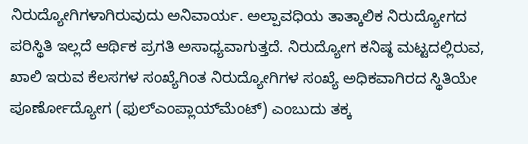ನಿರುದ್ಯೋಗಿಗಳಾಗಿರುವುದು ಅನಿವಾರ್ಯ. ಅಲ್ಪಾವಧಿಯ ತಾತ್ಕಾಲಿಕ ನಿರುದ್ಯೋಗದ ಪರಿಸ್ಥಿತಿ ಇಲ್ಲದೆ ಆರ್ಥಿಕ ಪ್ರಗತಿ ಅಸಾಧ್ಯವಾಗುತ್ತದೆ. ನಿರುದ್ಯೋಗ ಕನಿಷ್ಠ ಮಟ್ಟದಲ್ಲಿರುವ, ಖಾಲಿ ಇರುವ ಕೆಲಸಗಳ ಸಂಖ್ಯೆಗಿಂತ ನಿರುದ್ಯೋಗಿಗಳ ಸಂಖ್ಯೆ ಅಧಿಕವಾಗಿರದ ಸ್ಥಿತಿಯೇ ಪೂರ್ಣೋದ್ಯೋಗ (ಫುಲ್‍ಎಂಪ್ಲಾಯ್‍ಮೆಂಟ್) ಎಂಬುದು ತಕ್ಕ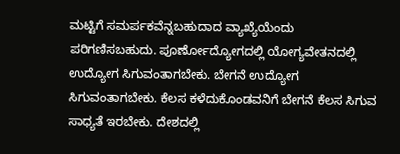ಮಟ್ಟಿಗೆ ಸಮರ್ಪಕವೆನ್ನಬಹುದಾದ ವ್ಯಾಖ್ಯೆಯೆಂದು ಪರಿಗಣಿಸಬಹುದು. ಪೂರ್ಣೋದ್ಯೋಗದಲ್ಲಿ ಯೋಗ್ಯವೇತನದಲ್ಲಿ ಉದ್ಯೋಗ ಸಿಗುವಂತಾಗಬೇಕು. ಬೇಗನೆ ಉದ್ಯೋಗ ಸಿಗುವಂತಾಗಬೇಕು. ಕೆಲಸ ಕಳೆದುಕೊಂಡವನಿಗೆ ಬೇಗನೆ ಕೆಲಸ ಸಿಗುವ ಸಾಧ್ಯತೆ ಇರಬೇಕು. ದೇಶದಲ್ಲಿ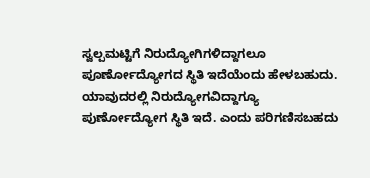ಸ್ವಲ್ಪಮಟ್ಟಿಗೆ ನಿರುದ್ಯೋಗಿಗಳಿದ್ದಾಗಲೂ ಪೂರ್ಣೋದ್ಯೋಗದ ಸ್ಥಿತಿ ಇದೆಯೆಂದು ಹೇಳಬಹುದು. ಯಾವುದರಲ್ಲಿ ನಿರುದ್ಯೋಗವಿದ್ದಾಗ್ಯೂ ಪುರ್ಣೋದ್ಯೋಗ ಸ್ಥಿತಿ ಇದೆ. ಎಂದು ಪರಿಗಣಿಸಬಹದು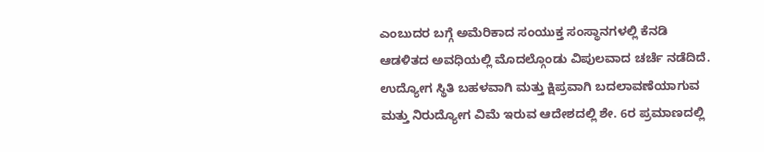ಎಂಬುದರ ಬಗ್ಗೆ ಅಮೆರಿಕಾದ ಸಂಯುಕ್ತ ಸಂಸ್ಥಾನಗಳಲ್ಲಿ ಕೆನಡಿ ಆಡಳಿತದ ಅವಧಿಯಲ್ಲಿ ಮೊದಲ್ಗೊಂಡು ವಿಪುಲವಾದ ಚರ್ಚೆ ನಡೆದಿದೆ. ಉದ್ಯೋಗ ಸ್ಥಿತಿ ಬಹಳವಾಗಿ ಮತ್ತು ಕ್ಷಿಪ್ರವಾಗಿ ಬದಲಾವಣೆಯಾಗುವ ಮತ್ತು ನಿರುದ್ಯೋಗ ವಿಮೆ ಇರುವ ಆದೇಶದಲ್ಲಿ ಶೇ. 6ರ ಪ್ರಮಾಣದಲ್ಲಿ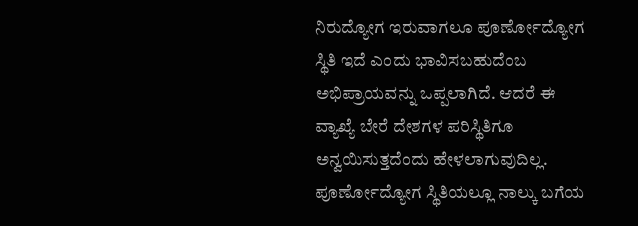ನಿರುದ್ಯೋಗ ಇರುವಾಗಲೂ ಪೂರ್ಣೋದ್ಯೋಗ ಸ್ಥಿತಿ ಇದೆ ಎಂದು ಭಾವಿಸಬಹುದೆಂಬ ಅಭಿಪ್ರಾಯವನ್ನು ಒಪ್ಪಲಾಗಿದೆ. ಆದರೆ ಈ ವ್ಯಾಖ್ಯೆ ಬೇರೆ ದೇಶಗಳ ಪರಿಸ್ಥಿತಿಗೂ ಅನ್ವಯಿಸುತ್ತದೆಂದು ಹೇಳಲಾಗುವುದಿಲ್ಲ. ಪೂರ್ಣೋದ್ಯೋಗ ಸ್ಥಿತಿಯಲ್ಲೂ ನಾಲ್ಕು ಬಗೆಯ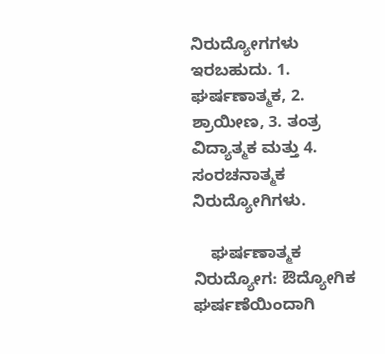ನಿರುದ್ಯೋಗಗಳು ಇರಬಹುದು. 1. ಘರ್ಷಣಾತ್ಮಕ, 2. ಶ್ರಾಯೀಣ, 3. ತಂತ್ರ ವಿದ್ಯಾತ್ಮಕ ಮತ್ತು 4. ಸಂರಚನಾತ್ಮಕ ನಿರುದ್ಯೋಗಿಗಳು.

    ಘರ್ಷಣಾತ್ಮಕ ನಿರುದ್ಯೋಗ: ಔದ್ಯೋಗಿಕ ಘರ್ಷಣೆಯಿಂದಾಗಿ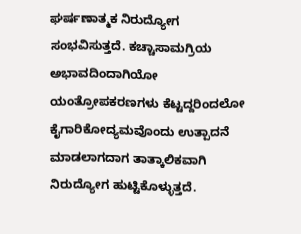ಘರ್ಷಣಾತ್ಮಕ ನಿರುದ್ಯೋಗ ಸಂಭವಿಸುತ್ತದೆ. ಕಚ್ಚಾಸಾಮಗ್ರಿಯ ಅಭಾವದಿಂದಾಗಿಯೋ ಯಂತ್ರೋಪಕರಣಗಳು ಕೆಟ್ಟದ್ದರಿಂದಲೋ ಕೈಗಾರಿಕೋದ್ಯಮವೊಂದು ಉತ್ಪಾದನೆ ಮಾಡಲಾಗದಾಗ ತಾತ್ಕಾಲಿಕವಾಗಿ ನಿರುದ್ಯೋಗ ಹುಟ್ಟಿಕೊಳ್ಳುತ್ತದೆ.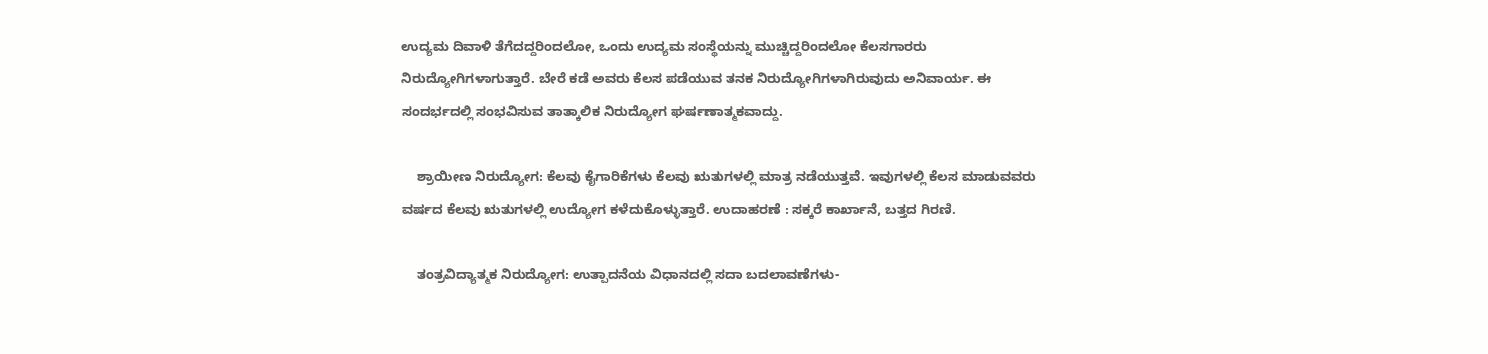ಉದ್ಯಮ ದಿವಾಳಿ ತೆಗೆದದ್ದರಿಂದಲೋ, ಒಂದು ಉದ್ಯಮ ಸಂಸ್ಥೆಯನ್ನು ಮುಚ್ಚಿದ್ದರಿಂದಲೋ ಕೆಲಸಗಾರರು ನಿರುದ್ಯೋಗಿಗಳಾಗುತ್ತಾರೆ. ಬೇರೆ ಕಡೆ ಅವರು ಕೆಲಸ ಪಡೆಯುವ ತನಕ ನಿರುದ್ಯೋಗಿಗಳಾಗಿರುವುದು ಅನಿವಾರ್ಯ. ಈ ಸಂದರ್ಭದಲ್ಲಿ ಸಂಭವಿಸುವ ತಾತ್ಕಾಲಿಕ ನಿರುದ್ಯೋಗ ಘರ್ಷಣಾತ್ಮಕವಾದ್ದು.

    ಶ್ರಾಯೀಣ ನಿರುದ್ಯೋಗ: ಕೆಲವು ಕೈಗಾರಿಕೆಗಳು ಕೆಲವು ಋತುಗಳಲ್ಲಿ ಮಾತ್ರ ನಡೆಯುತ್ತವೆ. ಇವುಗಳಲ್ಲಿ ಕೆಲಸ ಮಾಡುವವರು ವರ್ಷದ ಕೆಲವು ಋತುಗಳಲ್ಲಿ ಉದ್ಯೋಗ ಕಳೆದುಕೊಳ್ಳುತ್ತಾರೆ. ಉದಾಹರಣೆ : ಸಕ್ಕರೆ ಕಾರ್ಖಾನೆ, ಬತ್ತದ ಗಿರಣಿ.

    ತಂತ್ರವಿದ್ಯಾತ್ಮಕ ನಿರುದ್ಯೋಗ: ಉತ್ಪಾದನೆಯ ವಿಧಾನದಲ್ಲಿ ಸದಾ ಬದಲಾವಣೆಗಳು-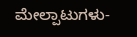ಮೇಲ್ಪಾಟುಗಳು-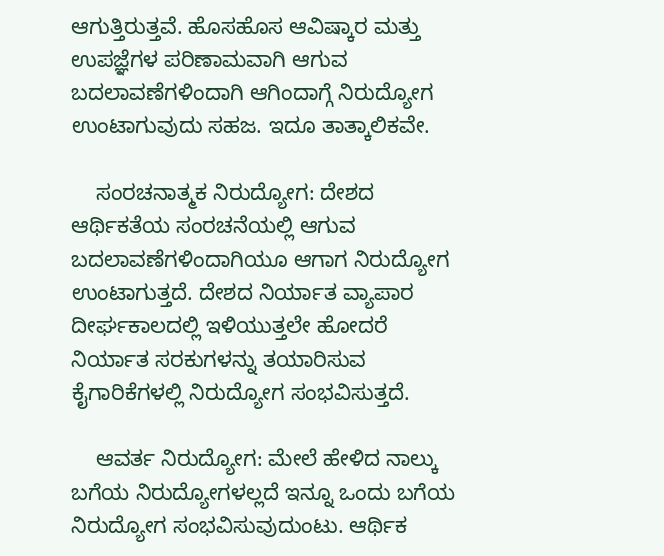ಆಗುತ್ತಿರುತ್ತವೆ. ಹೊಸಹೊಸ ಆವಿಷ್ಕಾರ ಮತ್ತು ಉಪಜ್ಞೆಗಳ ಪರಿಣಾಮವಾಗಿ ಆಗುವ ಬದಲಾವಣೆಗಳಿಂದಾಗಿ ಆಗಿಂದಾಗ್ಗೆ ನಿರುದ್ಯೋಗ ಉಂಟಾಗುವುದು ಸಹಜ. ಇದೂ ತಾತ್ಕಾಲಿಕವೇ.

    ಸಂರಚನಾತ್ಮಕ ನಿರುದ್ಯೋಗ: ದೇಶದ ಆರ್ಥಿಕತೆಯ ಸಂರಚನೆಯಲ್ಲಿ ಆಗುವ ಬದಲಾವಣೆಗಳಿಂದಾಗಿಯೂ ಆಗಾಗ ನಿರುದ್ಯೋಗ ಉಂಟಾಗುತ್ತದೆ. ದೇಶದ ನಿರ್ಯಾತ ವ್ಯಾಪಾರ ದೀರ್ಘಕಾಲದಲ್ಲಿ ಇಳಿಯುತ್ತಲೇ ಹೋದರೆ ನಿರ್ಯಾತ ಸರಕುಗಳನ್ನು ತಯಾರಿಸುವ ಕೈಗಾರಿಕೆಗಳಲ್ಲಿ ನಿರುದ್ಯೋಗ ಸಂಭವಿಸುತ್ತದೆ.

    ಆವರ್ತ ನಿರುದ್ಯೋಗ: ಮೇಲೆ ಹೇಳಿದ ನಾಲ್ಕು ಬಗೆಯ ನಿರುದ್ಯೋಗಳಲ್ಲದೆ ಇನ್ನೂ ಒಂದು ಬಗೆಯ ನಿರುದ್ಯೋಗ ಸಂಭವಿಸುವುದುಂಟು. ಆರ್ಥಿಕ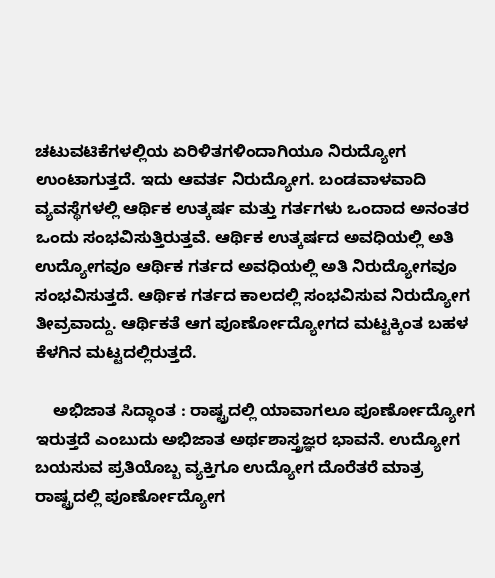ಚಟುವಟಿಕೆಗಳಲ್ಲಿಯ ಏರಿಳಿತಗಳಿಂದಾಗಿಯೂ ನಿರುದ್ಯೋಗ ಉಂಟಾಗುತ್ತದೆ. ಇದು ಆವರ್ತ ನಿರುದ್ಯೋಗ. ಬಂಡವಾಳವಾದಿ ವ್ಯವಸ್ಥೆಗಳಲ್ಲಿ ಆರ್ಥಿಕ ಉತ್ಕರ್ಷ ಮತ್ತು ಗರ್ತಗಳು ಒಂದಾದ ಅನಂತರ ಒಂದು ಸಂಭವಿಸುತ್ತಿರುತ್ತವೆ. ಆರ್ಥಿಕ ಉತ್ಕರ್ಷದ ಅವಧಿಯಲ್ಲಿ ಅತಿ ಉದ್ಯೋಗವೂ ಆರ್ಥಿಕ ಗರ್ತದ ಅವಧಿಯಲ್ಲಿ ಅತಿ ನಿರುದ್ಯೋಗವೂ ಸಂಭವಿಸುತ್ತದೆ. ಆರ್ಥಿಕ ಗರ್ತದ ಕಾಲದಲ್ಲಿ ಸಂಭವಿಸುವ ನಿರುದ್ಯೋಗ ತೀವ್ರವಾದ್ದು. ಆರ್ಥಿಕತೆ ಆಗ ಪೂರ್ಣೋದ್ಯೋಗದ ಮಟ್ಟಕ್ಕಿಂತ ಬಹಳ ಕೆಳಗಿನ ಮಟ್ಟದಲ್ಲಿರುತ್ತದೆ.

    ಅಭಿಜಾತ ಸಿದ್ಧಾಂತ : ರಾಷ್ಟ್ರದಲ್ಲಿ ಯಾವಾಗಲೂ ಪೂರ್ಣೋದ್ಯೋಗ ಇರುತ್ತದೆ ಎಂಬುದು ಅಭಿಜಾತ ಅರ್ಥಶಾಸ್ತ್ರಜ್ಞರ ಭಾವನೆ. ಉದ್ಯೋಗ ಬಯಸುವ ಪ್ರತಿಯೊಬ್ಬ ವ್ಯಕ್ತಿಗೂ ಉದ್ಯೋಗ ದೊರೆತರೆ ಮಾತ್ರ ರಾಷ್ಟ್ರದಲ್ಲಿ ಪೂರ್ಣೋದ್ಯೋಗ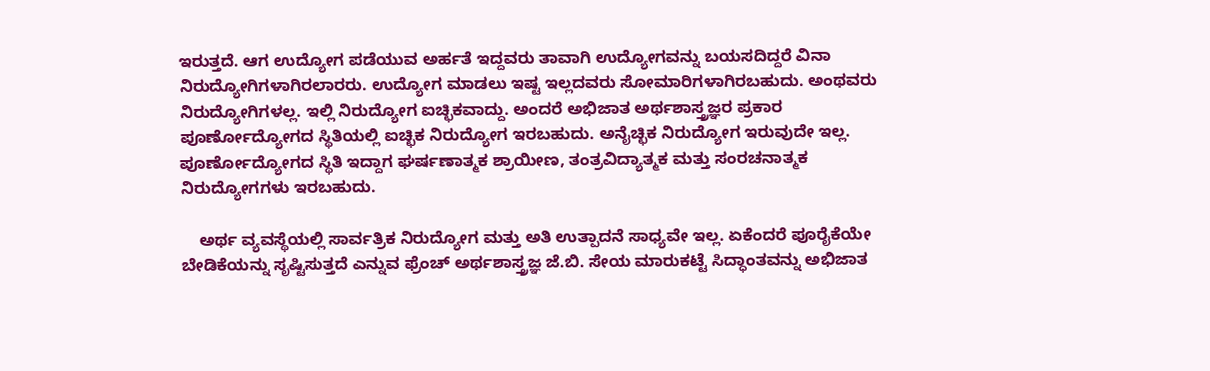ಇರುತ್ತದೆ. ಆಗ ಉದ್ಯೋಗ ಪಡೆಯುವ ಅರ್ಹತೆ ಇದ್ದವರು ತಾವಾಗಿ ಉದ್ಯೋಗವನ್ನು ಬಯಸದಿದ್ದರೆ ವಿನಾ ನಿರುದ್ಯೋಗಿಗಳಾಗಿರಲಾರರು. ಉದ್ಯೋಗ ಮಾಡಲು ಇಷ್ಟ ಇಲ್ಲದವರು ಸೋಮಾರಿಗಳಾಗಿರಬಹುದು. ಅಂಥವರು ನಿರುದ್ಯೋಗಿಗಳಲ್ಲ. ಇಲ್ಲಿ ನಿರುದ್ಯೋಗ ಐಚ್ಛಿಕವಾದ್ದು. ಅಂದರೆ ಅಭಿಜಾತ ಅರ್ಥಶಾಸ್ತ್ರಜ್ಞರ ಪ್ರಕಾರ ಪೂರ್ಣೋದ್ಯೋಗದ ಸ್ಥಿತಿಯಲ್ಲಿ ಐಚ್ಛಿಕ ನಿರುದ್ಯೋಗ ಇರಬಹುದು. ಅನೈಚ್ಛಿಕ ನಿರುದ್ಯೋಗ ಇರುವುದೇ ಇಲ್ಲ. ಪೂರ್ಣೋದ್ಯೋಗದ ಸ್ಥಿತಿ ಇದ್ದಾಗ ಘರ್ಷಣಾತ್ಮಕ ಶ್ರಾಯೀಣ, ತಂತ್ರವಿದ್ಯಾತ್ಮಕ ಮತ್ತು ಸಂರಚನಾತ್ಮಕ ನಿರುದ್ಯೋಗಗಳು ಇರಬಹುದು.

    ಅರ್ಥ ವ್ಯವಸ್ಥೆಯಲ್ಲಿ ಸಾರ್ವತ್ರಿಕ ನಿರುದ್ಯೋಗ ಮತ್ತು ಅತಿ ಉತ್ಪಾದನೆ ಸಾಧ್ಯವೇ ಇಲ್ಲ. ಏಕೆಂದರೆ ಪೂರೈಕೆಯೇ ಬೇಡಿಕೆಯನ್ನು ಸೃಷ್ಟಿಸುತ್ತದೆ ಎನ್ನುವ ಫ್ರೆಂಚ್ ಅರ್ಥಶಾಸ್ತ್ರಜ್ಞ ಜೆ.ಬಿ. ಸೇಯ ಮಾರುಕಟ್ಟೆ ಸಿದ್ಧಾಂತವನ್ನು ಅಭಿಜಾತ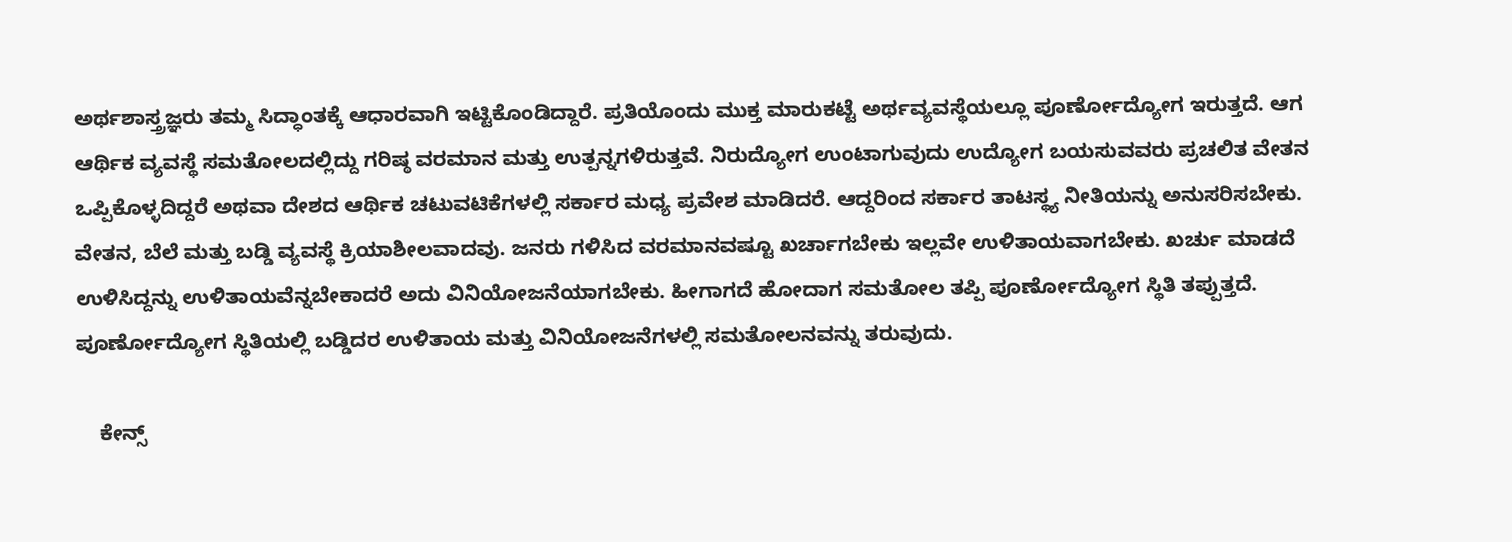ಅರ್ಥಶಾಸ್ತ್ರಜ್ಞರು ತಮ್ಮ ಸಿದ್ಧಾಂತಕ್ಕೆ ಆಧಾರವಾಗಿ ಇಟ್ಟಿಕೊಂಡಿದ್ದಾರೆ. ಪ್ರತಿಯೊಂದು ಮುಕ್ತ ಮಾರುಕಟ್ಟೆ ಅರ್ಥವ್ಯವಸ್ಥೆಯಲ್ಲೂ ಪೂರ್ಣೋದ್ಯೋಗ ಇರುತ್ತದೆ. ಆಗ ಆರ್ಥಿಕ ವ್ಯವಸ್ಥೆ ಸಮತೋಲದಲ್ಲಿದ್ದು ಗರಿಷ್ಠ ವರಮಾನ ಮತ್ತು ಉತ್ಪನ್ನಗಳಿರುತ್ತವೆ. ನಿರುದ್ಯೋಗ ಉಂಟಾಗುವುದು ಉದ್ಯೋಗ ಬಯಸುವವರು ಪ್ರಚಲಿತ ವೇತನ ಒಪ್ಪಿಕೊಳ್ಳದಿದ್ದರೆ ಅಥವಾ ದೇಶದ ಆರ್ಥಿಕ ಚಟುವಟಿಕೆಗಳಲ್ಲಿ ಸರ್ಕಾರ ಮಧ್ಯ ಪ್ರವೇಶ ಮಾಡಿದರೆ. ಆದ್ದರಿಂದ ಸರ್ಕಾರ ತಾಟಸ್ಥ್ಯ ನೀತಿಯನ್ನು ಅನುಸರಿಸಬೇಕು. ವೇತನ, ಬೆಲೆ ಮತ್ತು ಬಡ್ಡಿ ವ್ಯವಸ್ಥೆ ಕ್ರಿಯಾಶೀಲವಾದವು. ಜನರು ಗಳಿಸಿದ ವರಮಾನವಷ್ಟೂ ಖರ್ಚಾಗಬೇಕು ಇಲ್ಲವೇ ಉಳಿತಾಯವಾಗಬೇಕು. ಖರ್ಚು ಮಾಡದೆ ಉಳಿಸಿದ್ದನ್ನು ಉಳಿತಾಯವೆನ್ನಬೇಕಾದರೆ ಅದು ವಿನಿಯೋಜನೆಯಾಗಬೇಕು. ಹೀಗಾಗದೆ ಹೋದಾಗ ಸಮತೋಲ ತಪ್ಪಿ ಪೂರ್ಣೋದ್ಯೋಗ ಸ್ಥಿತಿ ತಪ್ಪುತ್ತದೆ. ಪೂರ್ಣೋದ್ಯೋಗ ಸ್ಥಿತಿಯಲ್ಲಿ ಬಡ್ಡಿದರ ಉಳಿತಾಯ ಮತ್ತು ವಿನಿಯೋಜನೆಗಳಲ್ಲಿ ಸಮತೋಲನವನ್ನು ತರುವುದು.

    ಕೇನ್ಸ್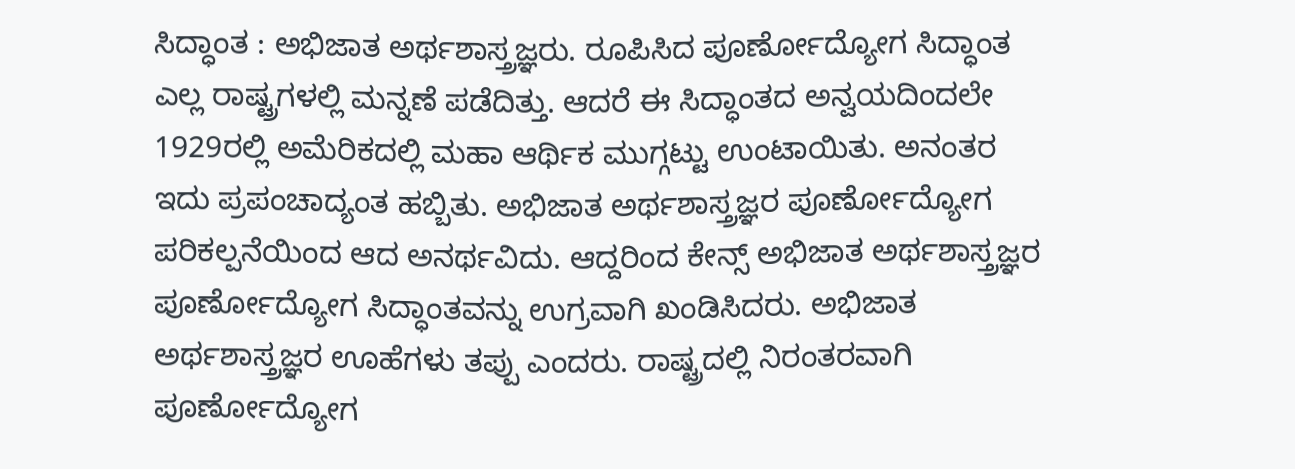ಸಿದ್ಧಾಂತ : ಅಭಿಜಾತ ಅರ್ಥಶಾಸ್ತ್ರಜ್ಞರು. ರೂಪಿಸಿದ ಪೂರ್ಣೋದ್ಯೋಗ ಸಿದ್ಧಾಂತ ಎಲ್ಲ ರಾಷ್ಟ್ರಗಳಲ್ಲಿ ಮನ್ನಣೆ ಪಡೆದಿತ್ತು. ಆದರೆ ಈ ಸಿದ್ಧಾಂತದ ಅನ್ವಯದಿಂದಲೇ 1929ರಲ್ಲಿ ಅಮೆರಿಕದಲ್ಲಿ ಮಹಾ ಆರ್ಥಿಕ ಮುಗ್ಗಟ್ಟು ಉಂಟಾಯಿತು. ಅನಂತರ ಇದು ಪ್ರಪಂಚಾದ್ಯಂತ ಹಬ್ಬಿತು. ಅಭಿಜಾತ ಅರ್ಥಶಾಸ್ತ್ರಜ್ಞರ ಪೂರ್ಣೋದ್ಯೋಗ ಪರಿಕಲ್ಪನೆಯಿಂದ ಆದ ಅನರ್ಥವಿದು. ಆದ್ದರಿಂದ ಕೇನ್ಸ್ ಅಭಿಜಾತ ಅರ್ಥಶಾಸ್ತ್ರಜ್ಞರ ಪೂರ್ಣೋದ್ಯೋಗ ಸಿದ್ಧಾಂತವನ್ನು ಉಗ್ರವಾಗಿ ಖಂಡಿಸಿದರು. ಅಭಿಜಾತ ಅರ್ಥಶಾಸ್ತ್ರಜ್ಞರ ಊಹೆಗಳು ತಪ್ಪು ಎಂದರು. ರಾಷ್ಟ್ರದಲ್ಲಿ ನಿರಂತರವಾಗಿ ಪೂರ್ಣೋದ್ಯೋಗ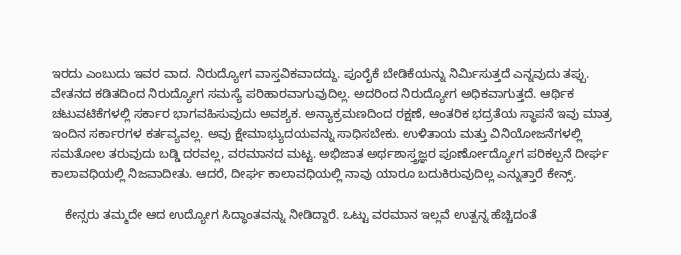ಇರದು ಎಂಬುದು ಇವರ ವಾದ. ನಿರುದ್ಯೋಗ ವಾಸ್ತವಿಕವಾದದ್ದು. ಪೂರೈಕೆ ಬೇಡಿಕೆಯನ್ನು ನಿರ್ಮಿಸುತ್ತದೆ ಎನ್ನವುದು ತಪ್ಪು. ವೇತನದ ಕಡಿತದಿಂದ ನಿರುದ್ಯೋಗ ಸಮಸ್ಯೆ ಪರಿಹಾರವಾಗುವುದಿಲ್ಲ. ಅದರಿಂದ ನಿರುದ್ಯೋಗ ಅಧಿಕವಾಗುತ್ತದೆ. ಆರ್ಥಿಕ ಚಟುವಟಿಕೆಗಳಲ್ಲಿ ಸರ್ಕಾರ ಭಾಗವಹಿಸುವುದು ಅವಶ್ಯಕ. ಅನ್ಯಾಕ್ರಮಣದಿಂದ ರಕ್ಷಣೆ, ಆಂತರಿಕ ಭದ್ರತೆಯ ಸ್ಥಾಪನೆ ಇವು ಮಾತ್ರ ಇಂದಿನ ಸರ್ಕಾರಗಳ ಕರ್ತವ್ಯವಲ್ಲ. ಅವು ಕ್ಷೇಮಾಭ್ಯುದಯವನ್ನು ಸಾಧಿಸಬೇಕು. ಉಳಿತಾಯ ಮತ್ತು ವಿನಿಯೋಜನೆಗಳಲ್ಲಿ ಸಮತೋಲ ತರುವುದು ಬಡ್ಡಿ ದರವಲ್ಲ, ವರಮಾನದ ಮಟ್ಟ. ಅಭಿಜಾತ ಅರ್ಥಶಾಸ್ತ್ರಜ್ಞರ ಪೂರ್ಣೋದ್ಯೋಗ ಪರಿಕಲ್ಪನೆ ದೀರ್ಘ ಕಾಲಾವಧಿಯಲ್ಲಿ ನಿಜವಾದೀತು. ಆದರೆ, ದೀರ್ಘ ಕಾಲಾವಧಿಯಲ್ಲಿ ನಾವು ಯಾರೂ ಬದುಕಿರುವುದಿಲ್ಲ ಎನ್ನುತ್ತಾರೆ ಕೇನ್ಸ್.

    ಕೇನ್ಸರು ತಮ್ಮದೇ ಆದ ಉದ್ಯೋಗ ಸಿದ್ಧಾಂತವನ್ನು ನೀಡಿದ್ದಾರೆ. ಒಟ್ಟು ವರಮಾನ ಇಲ್ಲವೆ ಉತ್ಪನ್ನ ಹೆಚ್ಚಿದಂತೆ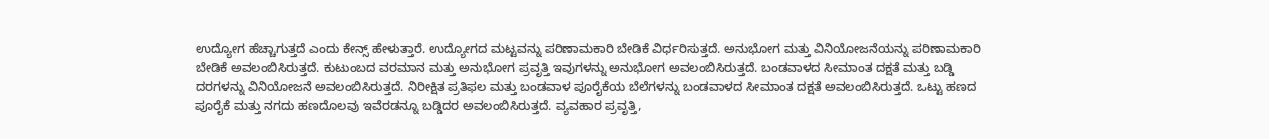ಉದ್ಯೋಗ ಹೆಚ್ಚಾಗುತ್ತದೆ ಎಂದು ಕೇನ್ಸ್ ಹೇಳುತ್ತಾರೆ. ಉದ್ಯೋಗದ ಮಟ್ಟವನ್ನು ಪರಿಣಾಮಕಾರಿ ಬೇಡಿಕೆ ವಿರ್ಧರಿಸುತ್ತದೆ. ಅನುಭೋಗ ಮತ್ತು ವಿನಿಯೋಜನೆಯನ್ನು ಪರಿಣಾಮಕಾರಿ ಬೇಡಿಕೆ ಅವಲಂಬಿಸಿರುತ್ತದೆ. ಕುಟುಂಬದ ವರಮಾನ ಮತ್ತು ಅನುಭೋಗ ಪ್ರವೃತ್ತಿ ಇವುಗಳನ್ನು ಅನುಭೋಗ ಅವಲಂಬಿಸಿರುತ್ತದೆ. ಬಂಡವಾಳದ ಸೀಮಾಂತ ದಕ್ಷತೆ ಮತ್ತು ಬಡ್ಡಿ ದರಗಳನ್ನು ವಿನಿಯೋಜನೆ ಅವಲಂಬಿಸಿರುತ್ತದೆ. ನಿರೀಕ್ಷಿತ ಪ್ರತಿಫಲ ಮತ್ತು ಬಂಡವಾಳ ಪೂರೈಕೆಯ ಬೆಲೆಗಳನ್ನು ಬಂಡವಾಳದ ಸೀಮಾಂತ ದಕ್ಷತೆ ಅವಲಂಬಿಸಿರುತ್ತದೆ. ಒಟ್ಟು ಹಣದ ಪೂರೈಕೆ ಮತ್ತು ನಗದು ಹಣದೊಲವು ಇವೆರಡನ್ನೂ ಬಡ್ಡಿದರ ಅವಲಂಬಿಸಿರುತ್ತದೆ. ವ್ಯವಹಾರ ಪ್ರವೃತ್ತಿ,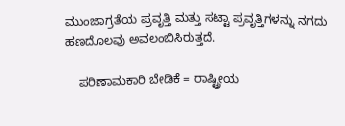ಮುಂಜಾಗ್ರತೆಯ ಪ್ರವೃತ್ತಿ ಮತ್ತು ಸಟ್ಟಾ ಪ್ರವೃತ್ತಿಗಳನ್ನು ನಗದು ಹಣದೊಲವು ಅವಲಂಬಿಸಿರುತ್ತದೆ.

    ಪರಿಣಾಮಕಾರಿ ಬೇಡಿಕೆ = ರಾಷ್ಟ್ರೀಯ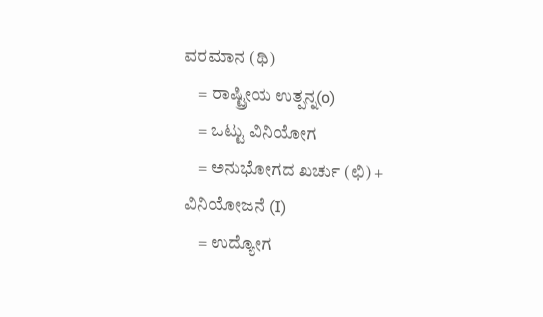ವರಮಾನ (ಥಿ)
    = ರಾಷ್ಟ್ರೀಯ ಉತ್ಪನ್ನ(o)
    = ಒಟ್ಟು ವಿನಿಯೋಗ
    = ಅನುಭೋಗದ ಖರ್ಚು (ಛಿ) + ವಿನಿಯೋಜನೆ (I)
    = ಉದ್ಯೋಗ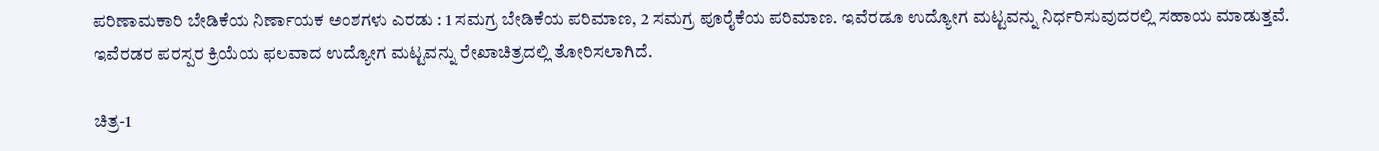ಪರಿಣಾಮಕಾರಿ ಬೇಡಿಕೆಯ ನಿರ್ಣಾಯಕ ಅಂಶಗಳು ಎರಡು : 1 ಸಮಗ್ರ ಬೇಡಿಕೆಯ ಪರಿಮಾಣ, 2 ಸಮಗ್ರ ಪೂರೈಕೆಯ ಪರಿಮಾಣ. ಇವೆರಡೂ ಉದ್ಯೋಗ ಮಟ್ಟವನ್ನು ನಿರ್ಧರಿಸುವುದರಲ್ಲಿ ಸಹಾಯ ಮಾಡುತ್ತವೆ. ಇವೆರಡರ ಪರಸ್ಪರ ಕ್ರಿಯೆಯ ಫಲವಾದ ಉದ್ಯೋಗ ಮಟ್ಟವನ್ನು ರೇಖಾಚಿತ್ರದಲ್ಲಿ ತೋರಿಸಲಾಗಿದೆ.

ಚಿತ್ರ-1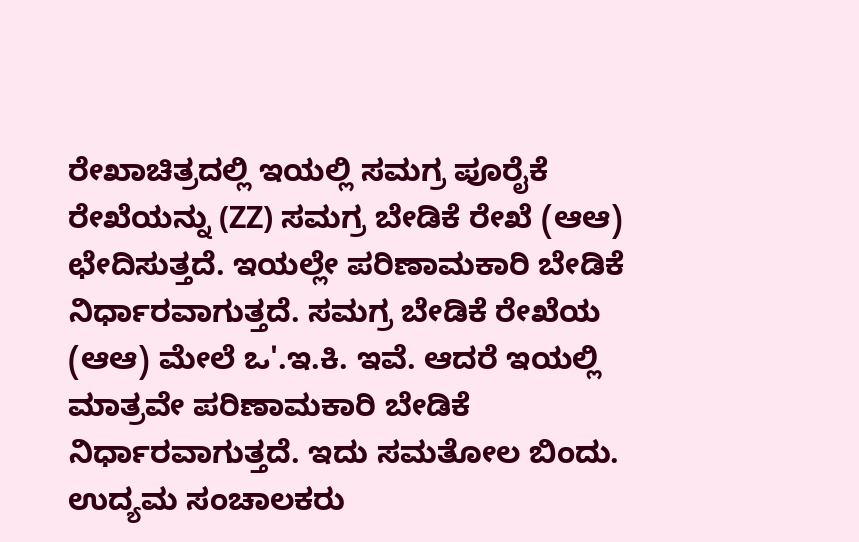ರೇಖಾಚಿತ್ರದಲ್ಲಿ ಇಯಲ್ಲಿ ಸಮಗ್ರ ಪೂರೈಕೆ ರೇಖೆಯನ್ನು (ZZ) ಸಮಗ್ರ ಬೇಡಿಕೆ ರೇಖೆ (ಆಆ) ಛೇದಿಸುತ್ತದೆ. ಇಯಲ್ಲೇ ಪರಿಣಾಮಕಾರಿ ಬೇಡಿಕೆ ನಿರ್ಧಾರವಾಗುತ್ತದೆ. ಸಮಗ್ರ ಬೇಡಿಕೆ ರೇಖೆಯ (ಆಆ) ಮೇಲೆ ಒ'.ಇ.ಕಿ. ಇವೆ. ಆದರೆ ಇಯಲ್ಲಿ ಮಾತ್ರವೇ ಪರಿಣಾಮಕಾರಿ ಬೇಡಿಕೆ ನಿರ್ಧಾರವಾಗುತ್ತದೆ. ಇದು ಸಮತೋಲ ಬಿಂದು. ಉದ್ಯಮ ಸಂಚಾಲಕರು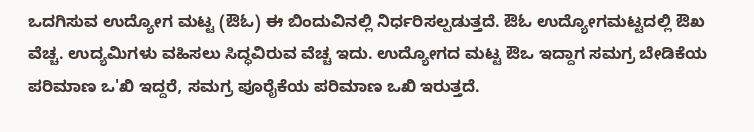ಒದಗಿಸುವ ಉದ್ಯೋಗ ಮಟ್ಟ (ಔಓ) ಈ ಬಿಂದುವಿನಲ್ಲಿ ನಿರ್ಧರಿಸಲ್ಪಡುತ್ತದೆ. ಔಓ ಉದ್ಯೋಗಮಟ್ಟದಲ್ಲಿ ಔಖ ವೆಚ್ಚ. ಉದ್ಯಮಿಗಳು ವಹಿಸಲು ಸಿದ್ಧವಿರುವ ವೆಚ್ಚ ಇದು. ಉದ್ಯೋಗದ ಮಟ್ಟ ಔಒ ಇದ್ದಾಗ ಸಮಗ್ರ ಬೇಡಿಕೆಯ ಪರಿಮಾಣ ಒ'ಖಿ ಇದ್ದರೆ, ಸಮಗ್ರ ಪೂರೈಕೆಯ ಪರಿಮಾಣ ಒಖಿ ಇರುತ್ತದೆ.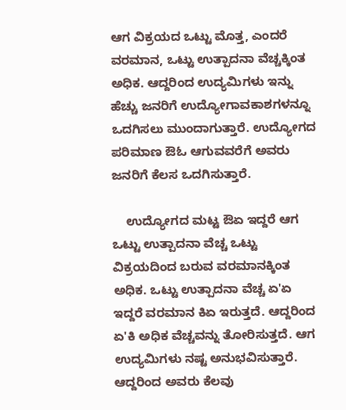ಆಗ ವಿಕ್ರಯದ ಒಟ್ಟು ಮೊತ್ತ, ಎಂದರೆ ವರಮಾನ, ಒಟ್ಟು ಉತ್ಪಾದನಾ ವೆಚ್ಚಕ್ಕಿಂತ ಅಧಿಕ. ಆದ್ದರಿಂದ ಉದ್ಯಮಿಗಳು ಇನ್ನು ಹೆಚ್ಚು ಜನರಿಗೆ ಉದ್ಯೋಗಾವಕಾಶಗಳನ್ನೂ ಒದಗಿಸಲು ಮುಂದಾಗುತ್ತಾರೆ. ಉದ್ಯೋಗದ ಪರಿಮಾಣ ಔಓ ಆಗುವವರೆಗೆ ಅವರು ಜನರಿಗೆ ಕೆಲಸ ಒದಗಿಸುತ್ತಾರೆ.

    ಉದ್ಯೋಗದ ಮಟ್ಟ ಔಏ ಇದ್ದರೆ ಆಗ ಒಟ್ಟು ಉತ್ಪಾದನಾ ವೆಚ್ಚ ಒಟ್ಟು ವಿಕ್ರಯದಿಂದ ಬರುವ ವರಮಾನಕ್ಕಿಂತ ಅಧಿಕ. ಒಟ್ಟು ಉತ್ಪಾದನಾ ವೆಚ್ಚ ಏ'ಏ ಇದ್ದರೆ ವರಮಾನ ಕಿಏ ಇರುತ್ತದೆ. ಆದ್ದರಿಂದ ಏ'ಕಿ ಅಧಿಕ ವೆಚ್ಚವನ್ನು ತೋರಿಸುತ್ತದೆ. ಆಗ ಉದ್ಯಮಿಗಳು ನಷ್ಟ ಅನುಭವಿಸುತ್ತಾರೆ. ಆದ್ದರಿಂದ ಅವರು ಕೆಲವು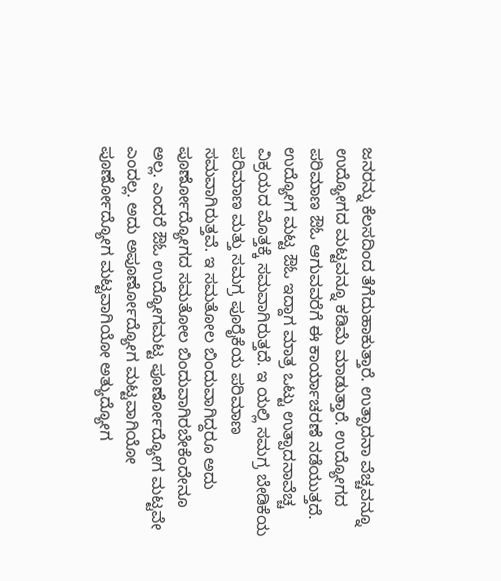ಜನರನ್ನು ಕೆಲಸದಿಂದ ತೆಗೆದುಹಾಕುತ್ತಾರೆ. ಉತ್ಪಾದನಾ ವೆಚ್ಚವನ್ನೂ ಉದ್ಯೋಗದ ಮಟ್ಟವನ್ನೂ ಕಡಿಮೆ ಮಾಡುತ್ತಾರೆ. ಉದ್ಯೋಗದ ಪರಿಮಾಣ ಔಓ ಆಗುವವರೆಗೆ ಈ ಕಾರ್ಯಾಚರಣೆ ನಡೆಯುತ್ತದೆ. ಉದ್ಯೋಗ ಮಟ್ಟ ಔಓ ಇದ್ದಾಗ ಮಾತ್ರ ಒಟ್ಟು ಉತ್ಪಾದನಾವೆಚ್ಚ ವಿಕ್ರಯದ ಮೊತ್ತಕ್ಕೆ ಸಮವಾಗಿರುತ್ತದೆ. ಇ ಯಲ್ಲಿ ಸಮಗ್ರ ಬೇಡಿಕೆಯ ಪರಿಮಾಣ ಮತ್ತು ಸಮಗ್ರ ಪೂರೈಕೆಯ ಪರಿಮಾಣ ಸಮವಾಗಿರುತ್ತವೆ. ಇ ಸಮತೋಲ ಬಿಂದುವಾಗಿದ್ದರೂ ಅದು ಪೂರ್ಣೋದ್ಯೋಗದ ಸಮತೋಲ ಬಿಂದುವಾಗಿರಬೇಕೆಂದೇನೂ ಅಲ್ಲ. ಎಂದರೆ ಔಓ ಉದ್ಯೋಗಮಟ್ಟ ಪೂರ್ಣೋದ್ಯೋಗ ಮಟ್ಟವೇ ಎಂದಲ್ಲ. ಅದು ಅಪೂರ್ಣೋದ್ಯೋಗ ಮಟ್ಟವಾಗಿಯೋ ಪೂರ್ಣೋದ್ಯೋಗ ಮಟ್ಟವಾಗಿಯೋ ಅತ್ಯುದ್ಯೋಗ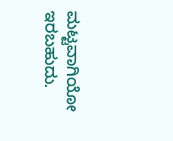ಮಟ್ಟವಾಗಿಯೋ ಇರಬಹುದು.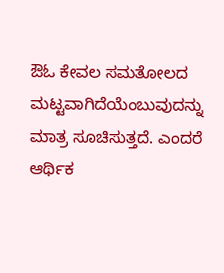ಔಓ ಕೇವಲ ಸಮತೋಲದ ಮಟ್ಟವಾಗಿದೆಯೆಂಬುವುದನ್ನು ಮಾತ್ರ ಸೂಚಿಸುತ್ತದೆ. ಎಂದರೆ ಆರ್ಥಿಕ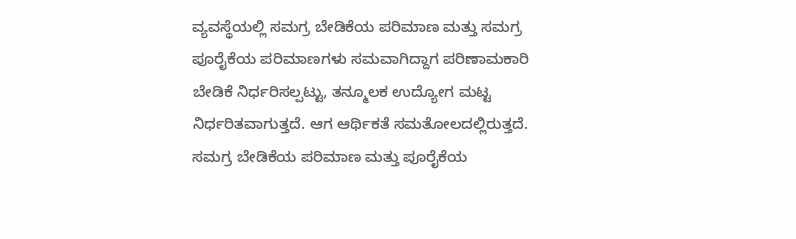ವ್ಯವಸ್ಥೆಯಲ್ಲಿ ಸಮಗ್ರ ಬೇಡಿಕೆಯ ಪರಿಮಾಣ ಮತ್ತು ಸಮಗ್ರ ಪೂರೈಕೆಯ ಪರಿಮಾಣಗಳು ಸಮವಾಗಿದ್ದಾಗ ಪರಿಣಾಮಕಾರಿ ಬೇಡಿಕೆ ನಿರ್ಧರಿಸಲ್ಪಟ್ಟು, ತನ್ಮೂಲಕ ಉದ್ಯೋಗ ಮಟ್ಟ ನಿರ್ಧರಿತವಾಗುತ್ತದೆ. ಆಗ ಆರ್ಥಿಕತೆ ಸಮತೋಲದಲ್ಲಿರುತ್ತದೆ. ಸಮಗ್ರ ಬೇಡಿಕೆಯ ಪರಿಮಾಣ ಮತ್ತು ಪೂರೈಕೆಯ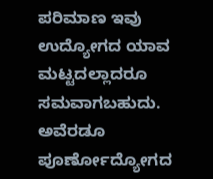ಪರಿಮಾಣ ಇವು ಉದ್ಯೋಗದ ಯಾವ ಮಟ್ಟದಲ್ಲಾದರೂ ಸಮವಾಗಬಹುದು. ಅವೆರಡೂ ಪೂರ್ಣೋದ್ಯೋಗದ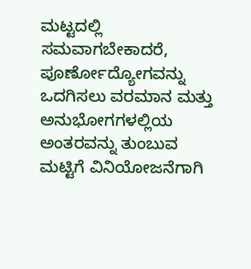ಮಟ್ಟದಲ್ಲಿ ಸಮವಾಗಬೇಕಾದರೆ, ಪೂರ್ಣೋದ್ಯೋಗವನ್ನು ಒದಗಿಸಲು ವರಮಾನ ಮತ್ತು ಅನುಭೋಗಗಳಲ್ಲಿಯ ಅಂತರವನ್ನು ತುಂಬುವ ಮಟ್ಟಿಗೆ ವಿನಿಯೋಜನೆಗಾಗಿ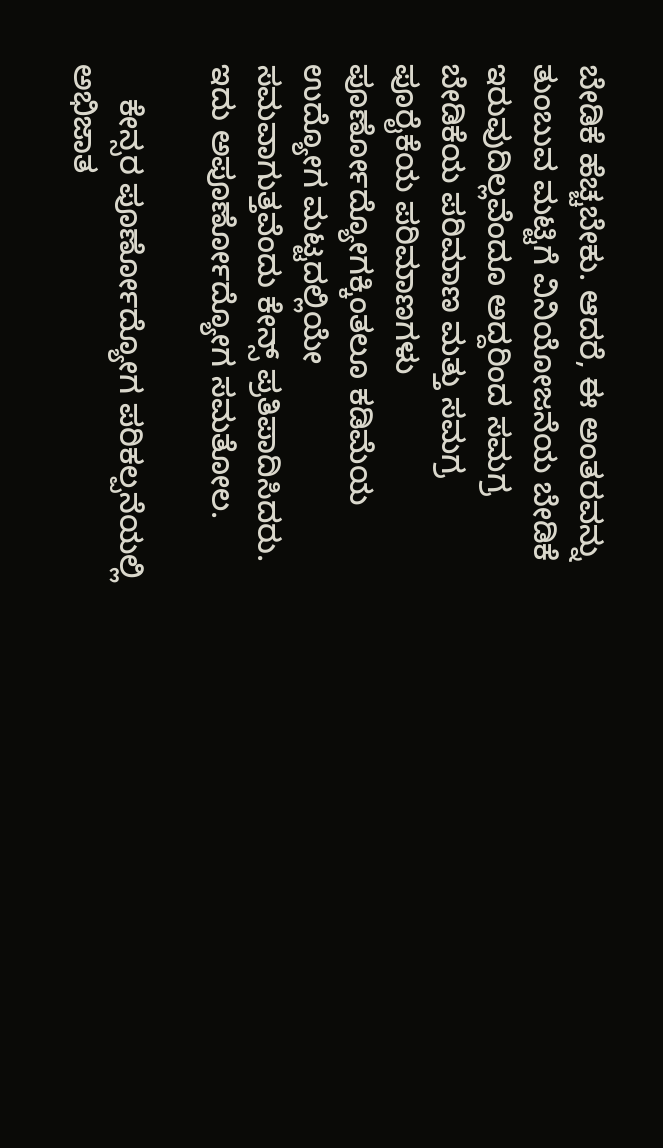ಬೇಡಿಕೆ ಹೆಚ್ಚಬೇಕು. ಆದರೆ, ಈ ಅಂತರವನ್ನು ತುಂಬುವ ಮಟ್ಟಿಗೆ ವಿನಿಯೋಜನೆಯ ಬೇಡಿಕೆ ಇರುವುದಿಲ್ಲವೆಂದೂ ಅದ್ದರಿಂದ ಸಮಗ್ರ ಬೇಡಿಕೆಯ ಪರಿಮಾಣ ಮತ್ತು ಸಮಗ್ರ ಪೂರೈಕೆಯ ಪರಿಮಾಣಗಳು ಪೂರ್ಣೋದ್ಯೋಗಕ್ಕಿಂತಲೂ ಕಡಿಮೆಯ ಉದ್ಯೋಗ ಮಟ್ಟದಲ್ಲಿಯೇ ಸಮವಾಗುತ್ತವೆಂದು ಕೇನ್ಸ್ ಪ್ರತಿಪಾದಿಸಿದರು. ಇದು ಅಪೂರ್ಣೋದ್ಯೋಗ ಸಮತೋಲ.

    ಕೇನ್ಸರ ಪೂರ್ಣೋದ್ಯೋಗ ಪರಿಕಲ್ಪನೆಯಲ್ಲಿ ಅಭಿಜಾತ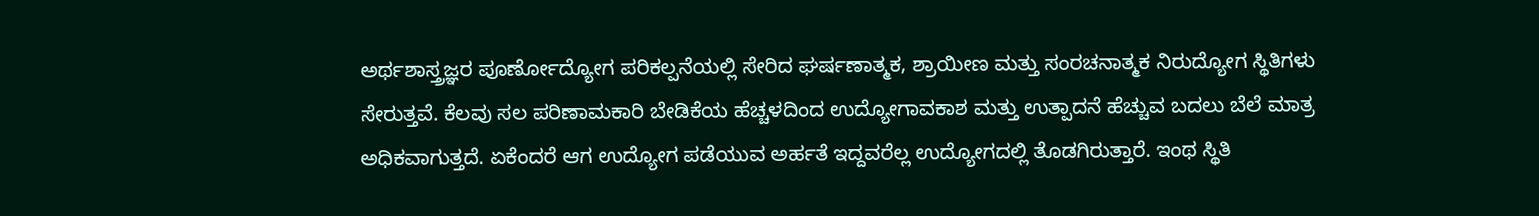ಅರ್ಥಶಾಸ್ತ್ರಜ್ಞರ ಪೂರ್ಣೋದ್ಯೋಗ ಪರಿಕಲ್ಪನೆಯಲ್ಲಿ ಸೇರಿದ ಘರ್ಷಣಾತ್ಮಕ, ಶ್ರಾಯೀಣ ಮತ್ತು ಸಂರಚನಾತ್ಮಕ ನಿರುದ್ಯೋಗ ಸ್ಥಿತಿಗಳು ಸೇರುತ್ತವೆ. ಕೆಲವು ಸಲ ಪರಿಣಾಮಕಾರಿ ಬೇಡಿಕೆಯ ಹೆಚ್ಚಳದಿಂದ ಉದ್ಯೋಗಾವಕಾಶ ಮತ್ತು ಉತ್ಪಾದನೆ ಹೆಚ್ಚುವ ಬದಲು ಬೆಲೆ ಮಾತ್ರ ಅಧಿಕವಾಗುತ್ತದೆ. ಏಕೆಂದರೆ ಆಗ ಉದ್ಯೋಗ ಪಡೆಯುವ ಅರ್ಹತೆ ಇದ್ದವರೆಲ್ಲ ಉದ್ಯೋಗದಲ್ಲಿ ತೊಡಗಿರುತ್ತಾರೆ. ಇಂಥ ಸ್ಥಿತಿ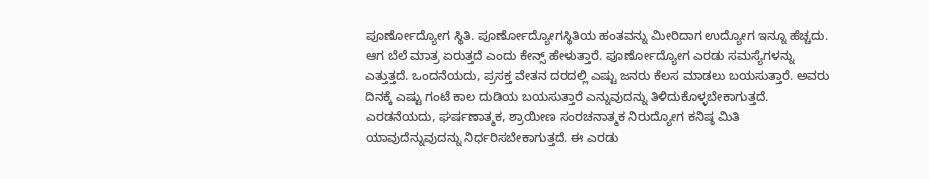ಪೂರ್ಣೋದ್ಯೋಗ ಸ್ಥಿತಿ. ಪೂರ್ಣೋದ್ಯೋಗಸ್ಥಿತಿಯ ಹಂತವನ್ನು ಮೀರಿದಾಗ ಉದ್ಯೋಗ ಇನ್ನೂ ಹೆಚ್ಚದು. ಆಗ ಬೆಲೆ ಮಾತ್ರ ಏರುತ್ತದೆ ಎಂದು ಕೇನ್ಸ್ ಹೇಳುತ್ತಾರೆ. ಪೂರ್ಣೋದ್ಯೋಗ ಎರಡು ಸಮಸ್ಯೆಗಳನ್ನು ಎತ್ತುತ್ತದೆ. ಒಂದನೆಯದು, ಪ್ರಸಕ್ತ ವೇತನ ದರದಲ್ಲಿ ಎಷ್ಟು ಜನರು ಕೆಲಸ ಮಾಡಲು ಬಯಸುತ್ತಾರೆ. ಅವರು ದಿನಕ್ಕೆ ಎಷ್ಟು ಗಂಟೆ ಕಾಲ ದುಡಿಯ ಬಯಸುತ್ತಾರೆ ಎನ್ನುವುದನ್ನು ತಿಳಿದುಕೊಳ್ಳಬೇಕಾಗುತ್ತದೆ. ಎರಡನೆಯದು, ಘರ್ಷಣಾತ್ಮಕ, ಶ್ರಾಯೀಣ ಸಂರಚನಾತ್ಮಕ ನಿರುದ್ಯೋಗ ಕನಿಷ್ಠ ಮಿತಿ ಯಾವುದೆನ್ನುವುದನ್ನು ನಿರ್ಧರಿಸಬೇಕಾಗುತ್ತದೆ. ಈ ಎರಡು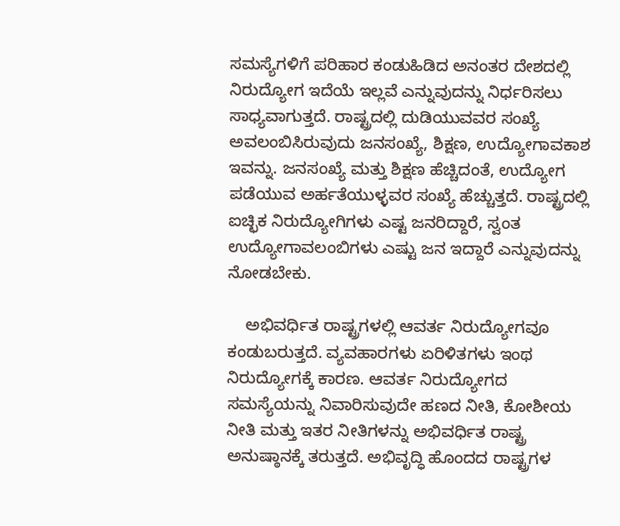ಸಮಸ್ಯೆಗಳಿಗೆ ಪರಿಹಾರ ಕಂಡುಹಿಡಿದ ಅನಂತರ ದೇಶದಲ್ಲಿ ನಿರುದ್ಯೋಗ ಇದೆಯೆ ಇಲ್ಲವೆ ಎನ್ನುವುದನ್ನು ನಿರ್ಧರಿಸಲು ಸಾಧ್ಯವಾಗುತ್ತದೆ. ರಾಷ್ಟ್ರದಲ್ಲಿ ದುಡಿಯುವವರ ಸಂಖ್ಯೆ ಅವಲಂಬಿಸಿರುವುದು ಜನಸಂಖ್ಯೆ, ಶಿಕ್ಷಣ, ಉದ್ಯೋಗಾವಕಾಶ ಇವನ್ನು. ಜನಸಂಖ್ಯೆ ಮತ್ತು ಶಿಕ್ಷಣ ಹೆಚ್ಚಿದಂತೆ, ಉದ್ಯೋಗ ಪಡೆಯುವ ಅರ್ಹತೆಯುಳ್ಳವರ ಸಂಖ್ಯೆ ಹೆಚ್ಚುತ್ತದೆ. ರಾಷ್ಟ್ರದಲ್ಲಿ ಐಚ್ಛಿಕ ನಿರುದ್ಯೋಗಿಗಳು ಎಷ್ಟ ಜನರಿದ್ದಾರೆ, ಸ್ವಂತ ಉದ್ಯೋಗಾವಲಂಬಿಗಳು ಎಷ್ಟು ಜನ ಇದ್ದಾರೆ ಎನ್ನುವುದನ್ನು ನೋಡಬೇಕು.

    ಅಭಿವರ್ಧಿತ ರಾಷ್ಟ್ರಗಳಲ್ಲಿ ಆವರ್ತ ನಿರುದ್ಯೋಗವೂ ಕಂಡುಬರುತ್ತದೆ. ವ್ಯವಹಾರಗಳು ಏರಿಳಿತಗಳು ಇಂಥ ನಿರುದ್ಯೋಗಕ್ಕೆ ಕಾರಣ. ಆವರ್ತ ನಿರುದ್ಯೋಗದ ಸಮಸ್ಯೆಯನ್ನು ನಿವಾರಿಸುವುದೇ ಹಣದ ನೀತಿ, ಕೋಶೀಯ ನೀತಿ ಮತ್ತು ಇತರ ನೀತಿಗಳನ್ನು ಅಭಿವರ್ಧಿತ ರಾಷ್ಟ್ರ ಅನುಷ್ಠಾನಕ್ಕೆ ತರುತ್ತದೆ. ಅಭಿವೃದ್ಧಿ ಹೊಂದದ ರಾಷ್ಟ್ರಗಳ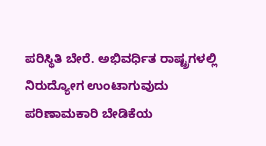ಪರಿಸ್ಥಿತಿ ಬೇರೆ. ಅಭಿವರ್ಧಿತ ರಾಷ್ಟ್ರಗಳಲ್ಲಿ ನಿರುದ್ಯೋಗ ಉಂಟಾಗುವುದು ಪರಿಣಾಮಕಾರಿ ಬೇಡಿಕೆಯ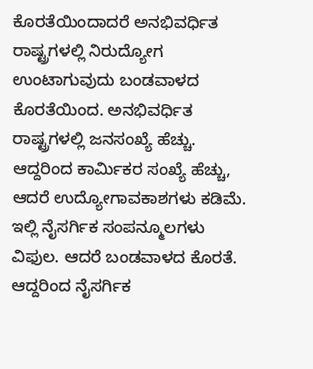ಕೊರತೆಯಿಂದಾದರೆ ಅನಭಿವರ್ಧಿತ ರಾಷ್ಟ್ರಗಳಲ್ಲಿ ನಿರುದ್ಯೋಗ ಉಂಟಾಗುವುದು ಬಂಡವಾಳದ ಕೊರತೆಯಿಂದ. ಅನಭಿವರ್ಧಿತ ರಾಷ್ಟ್ರಗಳಲ್ಲಿ ಜನಸಂಖ್ಯೆ ಹೆಚ್ಚು. ಆದ್ದರಿಂದ ಕಾರ್ಮಿಕರ ಸಂಖ್ಯೆ ಹೆಚ್ಚು, ಆದರೆ ಉದ್ಯೋಗಾವಕಾಶಗಳು ಕಡಿಮೆ. ಇಲ್ಲಿ ನೈಸರ್ಗಿಕ ಸಂಪನ್ಮೂಲಗಳು ವಿಫುಲ. ಆದರೆ ಬಂಡವಾಳದ ಕೊರತೆ. ಆದ್ದರಿಂದ ನೈಸರ್ಗಿಕ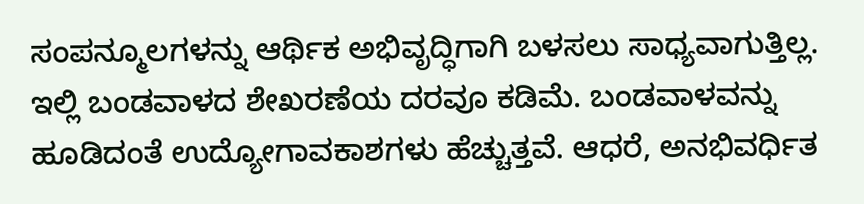ಸಂಪನ್ಮೂಲಗಳನ್ನು ಆರ್ಥಿಕ ಅಭಿವೃದ್ಧಿಗಾಗಿ ಬಳಸಲು ಸಾಧ್ಯವಾಗುತ್ತಿಲ್ಲ. ಇಲ್ಲಿ ಬಂಡವಾಳದ ಶೇಖರಣೆಯ ದರವೂ ಕಡಿಮೆ. ಬಂಡವಾಳವನ್ನು ಹೂಡಿದಂತೆ ಉದ್ಯೋಗಾವಕಾಶಗಳು ಹೆಚ್ಚುತ್ತವೆ. ಆಧರೆ, ಅನಭಿವರ್ಧಿತ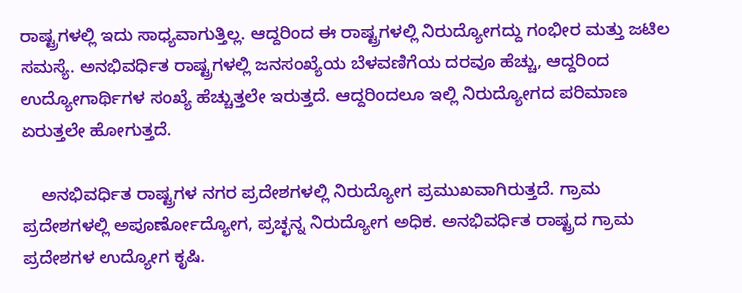ರಾಷ್ಟ್ರಗಳಲ್ಲಿ ಇದು ಸಾಧ್ಯವಾಗುತ್ತಿಲ್ಲ. ಆದ್ದರಿಂದ ಈ ರಾಷ್ಟ್ರಗಳಲ್ಲಿ ನಿರುದ್ಯೋಗದ್ದು ಗಂಭೀರ ಮತ್ತು ಜಟಿಲ ಸಮಸ್ಯೆ. ಅನಭಿವರ್ಧಿತ ರಾಷ್ಟ್ರಗಳಲ್ಲಿ ಜನಸಂಖ್ಯೆಯ ಬೆಳವಣಿಗೆಯ ದರವೂ ಹೆಚ್ಚು, ಆದ್ದರಿಂದ ಉದ್ಯೋಗಾರ್ಥಿಗಳ ಸಂಖ್ಯೆ ಹೆಚ್ಚುತ್ತಲೇ ಇರುತ್ತದೆ. ಆದ್ದರಿಂದಲೂ ಇಲ್ಲಿ ನಿರುದ್ಯೋಗದ ಪರಿಮಾಣ ಏರುತ್ತಲೇ ಹೋಗುತ್ತದೆ.

    ಅನಭಿವರ್ಧಿತ ರಾಷ್ಟ್ರಗಳ ನಗರ ಪ್ರದೇಶಗಳಲ್ಲಿ ನಿರುದ್ಯೋಗ ಪ್ರಮುಖವಾಗಿರುತ್ತದೆ. ಗ್ರಾಮ ಪ್ರದೇಶಗಳಲ್ಲಿ ಅಪೂರ್ಣೋದ್ಯೋಗ, ಪ್ರಚ್ಛನ್ನ ನಿರುದ್ಯೋಗ ಅಧಿಕ. ಅನಭಿವರ್ಧಿತ ರಾಷ್ಟ್ರದ ಗ್ರಾಮ ಪ್ರದೇಶಗಳ ಉದ್ಯೋಗ ಕೃಷಿ.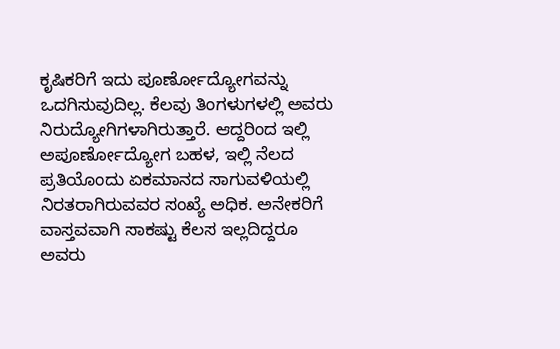ಕೃಷಿಕರಿಗೆ ಇದು ಪೂರ್ಣೋದ್ಯೋಗವನ್ನು ಒದಗಿಸುವುದಿಲ್ಲ. ಕೆಲವು ತಿಂಗಳುಗಳಲ್ಲಿ ಅವರು ನಿರುದ್ಯೋಗಿಗಳಾಗಿರುತ್ತಾರೆ. ಆದ್ದರಿಂದ ಇಲ್ಲಿ ಅಪೂರ್ಣೋದ್ಯೋಗ ಬಹಳ, ಇಲ್ಲಿ ನೆಲದ ಪ್ರತಿಯೊಂದು ಏಕಮಾನದ ಸಾಗುವಳಿಯಲ್ಲಿ ನಿರತರಾಗಿರುವವರ ಸಂಖ್ಯೆ ಅಧಿಕ. ಅನೇಕರಿಗೆ ವಾಸ್ತವವಾಗಿ ಸಾಕಷ್ಟು ಕೆಲಸ ಇಲ್ಲದಿದ್ದರೂ ಅವರು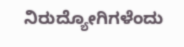ನಿರುದ್ಯೋಗಿಗಳೆಂದು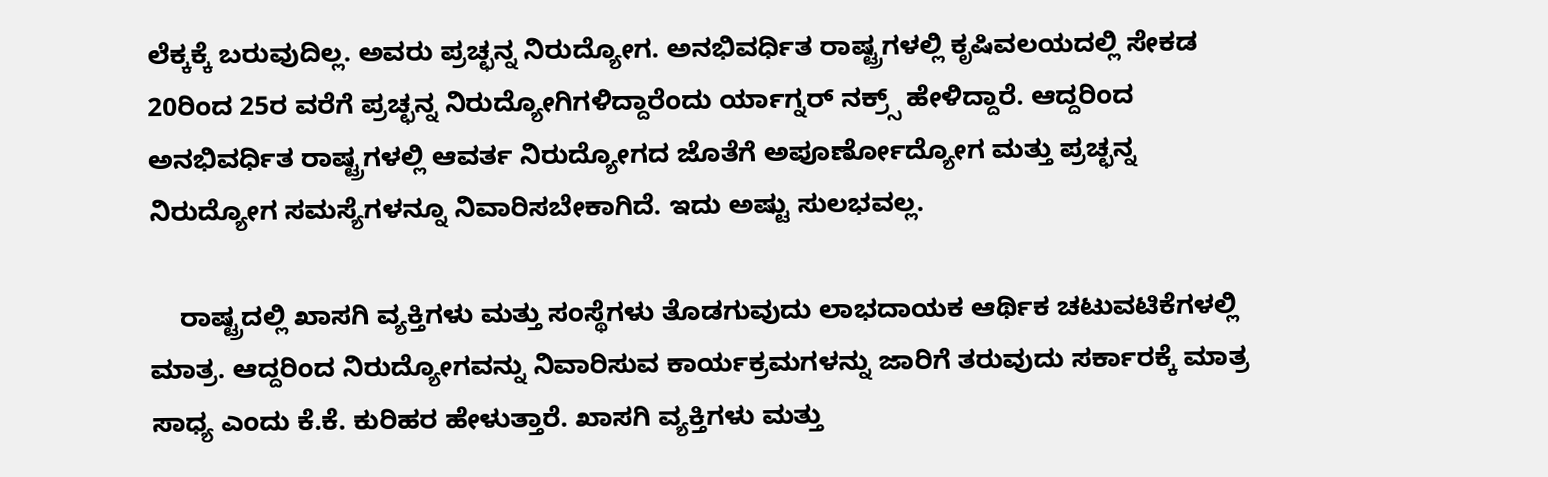ಲೆಕ್ಕಕ್ಕೆ ಬರುವುದಿಲ್ಲ. ಅವರು ಪ್ರಚ್ಛನ್ನ ನಿರುದ್ಯೋಗ. ಅನಭಿವರ್ಧಿತ ರಾಷ್ಟ್ರಗಳಲ್ಲಿ ಕೃಷಿವಲಯದಲ್ಲಿ ಸೇಕಡ 20ರಿಂದ 25ರ ವರೆಗೆ ಪ್ರಚ್ಛನ್ನ ನಿರುದ್ಯೋಗಿಗಳಿದ್ದಾರೆಂದು ರ್ಯಾಗ್ನರ್ ನಕ್ರ್ಸ್ ಹೇಳಿದ್ದಾರೆ. ಆದ್ದರಿಂದ ಅನಭಿವರ್ಧಿತ ರಾಷ್ಟ್ರಗಳಲ್ಲಿ ಆವರ್ತ ನಿರುದ್ಯೋಗದ ಜೊತೆಗೆ ಅಪೂರ್ಣೋದ್ಯೋಗ ಮತ್ತು ಪ್ರಚ್ಛನ್ನ ನಿರುದ್ಯೋಗ ಸಮಸ್ಯೆಗಳನ್ನೂ ನಿವಾರಿಸಬೇಕಾಗಿದೆ. ಇದು ಅಷ್ಟು ಸುಲಭವಲ್ಲ.

    ರಾಷ್ಟ್ರದಲ್ಲಿ ಖಾಸಗಿ ವ್ಯಕ್ತಿಗಳು ಮತ್ತು ಸಂಸ್ಥೆಗಳು ತೊಡಗುವುದು ಲಾಭದಾಯಕ ಆರ್ಥಿಕ ಚಟುವಟಿಕೆಗಳಲ್ಲಿ ಮಾತ್ರ. ಆದ್ದರಿಂದ ನಿರುದ್ಯೋಗವನ್ನು ನಿವಾರಿಸುವ ಕಾರ್ಯಕ್ರಮಗಳನ್ನು ಜಾರಿಗೆ ತರುವುದು ಸರ್ಕಾರಕ್ಕೆ ಮಾತ್ರ ಸಾಧ್ಯ ಎಂದು ಕೆ.ಕೆ. ಕುರಿಹರ ಹೇಳುತ್ತಾರೆ. ಖಾಸಗಿ ವ್ಯಕ್ತಿಗಳು ಮತ್ತು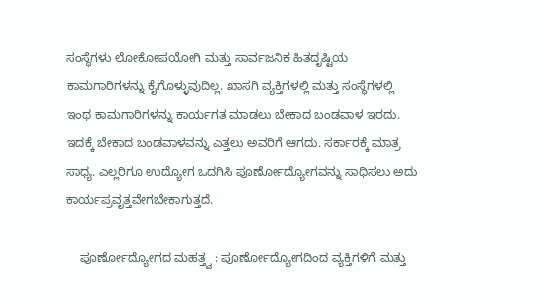ಸಂಸ್ಥೆಗಳು ಲೋಕೋಪಯೋಗಿ ಮತ್ತು ಸಾರ್ವಜನಿಕ ಹಿತದೃಷ್ಟಿಯ ಕಾಮಗಾರಿಗಳನ್ನು ಕೈಗೊಳ್ಳುವುದಿಲ್ಲ. ಖಾಸಗಿ ವ್ಯಕ್ತಿಗಳಲ್ಲಿ ಮತ್ತು ಸಂಸ್ಥೆಗಳಲ್ಲಿ ಇಂಥ ಕಾಮಗಾರಿಗಳನ್ನು ಕಾರ್ಯಗತ ಮಾಡಲು ಬೇಕಾದ ಬಂಡವಾಳ ಇರದು. ಇದಕ್ಕೆ ಬೇಕಾದ ಬಂಡವಾಳವನ್ನು ಎತ್ತಲು ಅವರಿಗೆ ಆಗದು. ಸರ್ಕಾರಕ್ಕೆ ಮಾತ್ರ ಸಾಧ್ಯ. ಎಲ್ಲರಿಗೂ ಉದ್ಯೋಗ ಒದಗಿಸಿ ಪೂರ್ಣೋದ್ಯೋಗವನ್ನು ಸಾಧಿಸಲು ಅದು ಕಾರ್ಯಪ್ರವೃತ್ತವೇಗಬೇಕಾಗುತ್ತದೆ.

    ಪೂರ್ಣೋದ್ಯೋಗದ ಮಹತ್ತ್ವ : ಪೂರ್ಣೋದ್ಯೋಗದಿಂದ ವ್ಯಕ್ತಿಗಳಿಗೆ ಮತ್ತು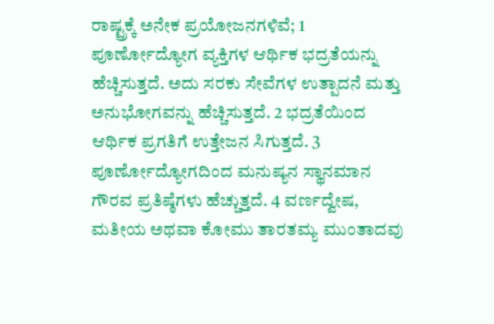ರಾಷ್ಟ್ರಕ್ಕೆ ಅನೇಕ ಪ್ರಯೋಜನಗಳಿವೆ; 1 ಪೂರ್ಣೋದ್ಯೋಗ ವ್ಯಕ್ತಿಗಳ ಆರ್ಥಿಕ ಭದ್ರತೆಯನ್ನು ಹೆಚ್ಚಿಸುತ್ತದೆ. ಅದು ಸರಕು ಸೇವೆಗಳ ಉತ್ಪಾದನೆ ಮತ್ತು ಅನುಭೋಗವನ್ನು ಹೆಚ್ಚಿಸುತ್ತದೆ. 2 ಭದ್ರತೆಯಿಂದ ಆರ್ಥಿಕ ಪ್ರಗತಿಗೆ ಉತ್ತೇಜನ ಸಿಗುತ್ತದೆ. 3 ಪೂರ್ಣೋದ್ಯೋಗದಿಂದ ಮನುಷ್ಯನ ಸ್ಥಾನಮಾನ ಗೌರವ ಪ್ರತಿಷ್ಠೆಗಳು ಹೆಚ್ಚುತ್ತದೆ. 4 ವರ್ಣದ್ವೇಷ, ಮತೀಯ ಅಥವಾ ಕೋಮು ತಾರತಮ್ಯ ಮುಂತಾದವು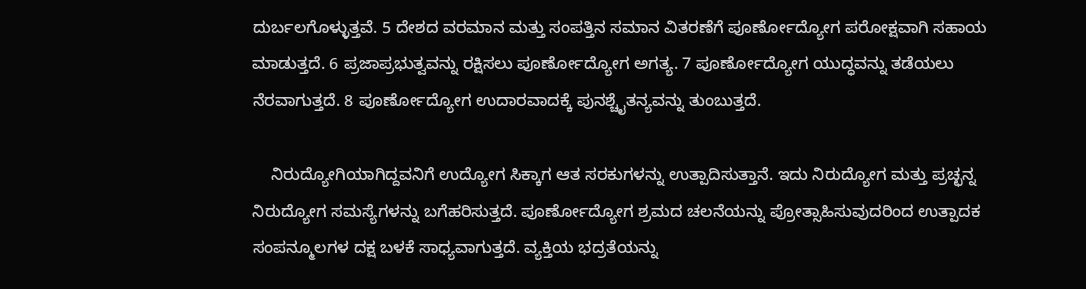ದುರ್ಬಲಗೊಳ್ಳುತ್ತವೆ. 5 ದೇಶದ ವರಮಾನ ಮತ್ತು ಸಂಪತ್ತಿನ ಸಮಾನ ವಿತರಣೆಗೆ ಪೂರ್ಣೋದ್ಯೋಗ ಪರೋಕ್ಷವಾಗಿ ಸಹಾಯ ಮಾಡುತ್ತದೆ. 6 ಪ್ರಜಾಪ್ರಭುತ್ವವನ್ನು ರಕ್ಷಿಸಲು ಪೂರ್ಣೋದ್ಯೋಗ ಅಗತ್ಯ. 7 ಪೂರ್ಣೋದ್ಯೋಗ ಯುದ್ಧವನ್ನು ತಡೆಯಲು ನೆರವಾಗುತ್ತದೆ. 8 ಪೂರ್ಣೋದ್ಯೋಗ ಉದಾರವಾದಕ್ಕೆ ಪುನಶ್ಚೈತನ್ಯವನ್ನು ತುಂಬುತ್ತದೆ.

    ನಿರುದ್ಯೋಗಿಯಾಗಿದ್ದವನಿಗೆ ಉದ್ಯೋಗ ಸಿಕ್ಕಾಗ ಆತ ಸರಕುಗಳನ್ನು ಉತ್ಪಾದಿಸುತ್ತಾನೆ. ಇದು ನಿರುದ್ಯೋಗ ಮತ್ತು ಪ್ರಚ್ಛನ್ನ ನಿರುದ್ಯೋಗ ಸಮಸ್ಯೆಗಳನ್ನು ಬಗೆಹರಿಸುತ್ತದೆ. ಪೂರ್ಣೋದ್ಯೋಗ ಶ್ರಮದ ಚಲನೆಯನ್ನು ಪ್ರೋತ್ಸಾಹಿಸುವುದರಿಂದ ಉತ್ಪಾದಕ ಸಂಪನ್ಮೂಲಗಳ ದಕ್ಷ ಬಳಕೆ ಸಾಧ್ಯವಾಗುತ್ತದೆ. ವ್ಯಕ್ತಿಯ ಭದ್ರತೆಯನ್ನು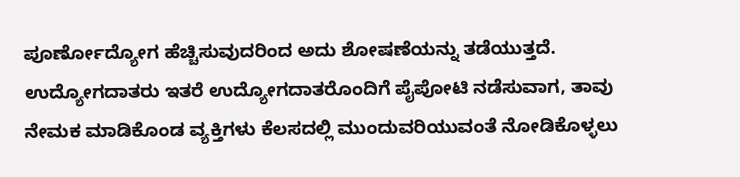ಪೂರ್ಣೋದ್ಯೋಗ ಹೆಚ್ಚಿಸುವುದರಿಂದ ಅದು ಶೋಷಣೆಯನ್ನು ತಡೆಯುತ್ತದೆ. ಉದ್ಯೋಗದಾತರು ಇತರೆ ಉದ್ಯೋಗದಾತರೊಂದಿಗೆ ಪೈಪೋಟಿ ನಡೆಸುವಾಗ, ತಾವು ನೇಮಕ ಮಾಡಿಕೊಂಡ ವ್ಯಕ್ತಿಗಳು ಕೆಲಸದಲ್ಲಿ ಮುಂದುವರಿಯುವಂತೆ ನೋಡಿಕೊಳ್ಳಲು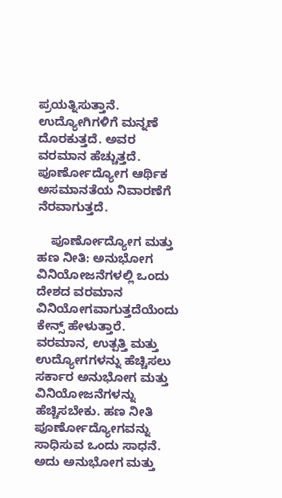ಪ್ರಯತ್ನಿಸುತ್ತಾನೆ. ಉದ್ಯೋಗಿಗಳಿಗೆ ಮನ್ನಣೆ ದೊರಕುತ್ತದೆ. ಅವರ ವರಮಾನ ಹೆಚ್ಚುತ್ತದೆ. ಪೂರ್ಣೋದ್ಯೋಗ ಆರ್ಥಿಕ ಅಸಮಾನತೆಯ ನಿವಾರಣೆಗೆ ನೆರವಾಗುತ್ತದೆ.

    ಪೂರ್ಣೋದ್ಯೋಗ ಮತ್ತು ಹಣ ನೀತಿ: ಅನುಭೋಗ ವಿನಿಯೋಜನೆಗಳಲ್ಲಿ ಒಂದು ದೇಶದ ವರಮಾನ ವಿನಿಯೋಗವಾಗುತ್ತದೆಯೆಂದು ಕೇನ್ಸ್ ಹೇಳುತ್ತಾರೆ. ವರಮಾನ, ಉತ್ಪತ್ತಿ ಮತ್ತು ಉದ್ಯೋಗಗಳನ್ನು ಹೆಚ್ಚಿಸಲು ಸರ್ಕಾರ ಅನುಭೋಗ ಮತ್ತು ವಿನಿಯೋಜನೆಗಳನ್ನು ಹೆಚ್ಚಿಸಬೇಕು. ಹಣ ನೀತಿ ಪೂರ್ಣೋದ್ಯೋಗವನ್ನು ಸಾಧಿಸುವ ಒಂದು ಸಾಧನೆ. ಅದು ಅನುಭೋಗ ಮತ್ತು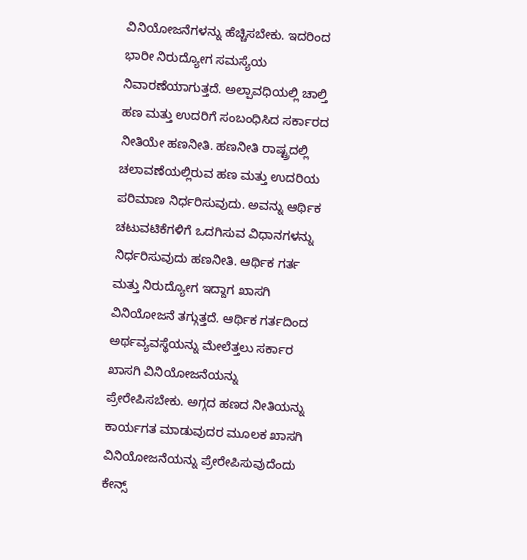ವಿನಿಯೋಜನೆಗಳನ್ನು ಹೆಚ್ಚಿಸಬೇಕು. ಇದರಿಂದ ಭಾರೀ ನಿರುದ್ಯೋಗ ಸಮಸ್ಯೆಯ ನಿವಾರಣೆಯಾಗುತ್ತದೆ. ಅಲ್ಪಾವಧಿಯಲ್ಲಿ ಚಾಲ್ತಿ ಹಣ ಮತ್ತು ಉದರಿಗೆ ಸಂಬಂಧಿಸಿದ ಸರ್ಕಾರದ ನೀತಿಯೇ ಹಣನೀತಿ. ಹಣನೀತಿ ರಾಷ್ಟ್ರದಲ್ಲಿ ಚಲಾವಣೆಯಲ್ಲಿರುವ ಹಣ ಮತ್ತು ಉದರಿಯ ಪರಿಮಾಣ ನಿರ್ಧರಿಸುವುದು. ಅವನ್ನು ಆರ್ಥಿಕ ಚಟುವಟಿಕೆಗಳಿಗೆ ಒದಗಿಸುವ ವಿಧಾನಗಳನ್ನು ನಿರ್ಧರಿಸುವುದು ಹಣನೀತಿ. ಆರ್ಥಿಕ ಗರ್ತ ಮತ್ತು ನಿರುದ್ಯೋಗ ಇದ್ದಾಗ ಖಾಸಗಿ ವಿನಿಯೋಜನೆ ತಗ್ಗುತ್ತದೆ. ಆರ್ಥಿಕ ಗರ್ತದಿಂದ ಅರ್ಥವ್ಯವಸ್ಥೆಯನ್ನು ಮೇಲೆತ್ತಲು ಸರ್ಕಾರ ಖಾಸಗಿ ವಿನಿಯೋಜನೆಯನ್ನು ಪ್ರೇರೇಪಿಸಬೇಕು. ಅಗ್ಗದ ಹಣದ ನೀತಿಯನ್ನು ಕಾರ್ಯಗತ ಮಾಡುವುದರ ಮೂಲಕ ಖಾಸಗಿ ವಿನಿಯೋಜನೆಯನ್ನು ಪ್ರೇರೇಪಿಸುವುದೆಂದು ಕೇನ್ಸ್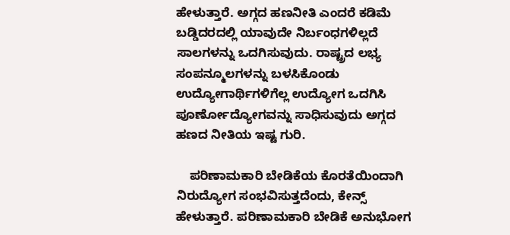ಹೇಳುತ್ತಾರೆ. ಅಗ್ಗದ ಹಣನೀತಿ ಎಂದರೆ ಕಡಿಮೆ ಬಡ್ಡಿದರದಲ್ಲಿ ಯಾವುದೇ ನಿರ್ಬಂಧಗಳಿಲ್ಲದೆ ಸಾಲಗಳನ್ನು ಒದಗಿಸುವುದು. ರಾಷ್ಟ್ರದ ಲಭ್ಯ ಸಂಪನ್ಮೂಲಗಳನ್ನು ಬಳಸಿಕೊಂಡು ಉದ್ಯೋಗಾರ್ಥಿಗಳಿಗೆಲ್ಲ ಉದ್ಯೋಗ ಒದಗಿಸಿ ಪೂರ್ಣೋದ್ಯೋಗವನ್ನು ಸಾಧಿಸುವುದು ಅಗ್ಗದ ಹಣದ ನೀತಿಯ ಇಷ್ಟ ಗುರಿ.

    ಪರಿಣಾಮಕಾರಿ ಬೇಡಿಕೆಯ ಕೊರತೆಯಿಂದಾಗಿ ನಿರುದ್ಯೋಗ ಸಂಭವಿಸುತ್ತದೆಂದು, ಕೇನ್ಸ್ ಹೇಳುತ್ತಾರೆ. ಪರಿಣಾಮಕಾರಿ ಬೇಡಿಕೆ ಅನುಭೋಗ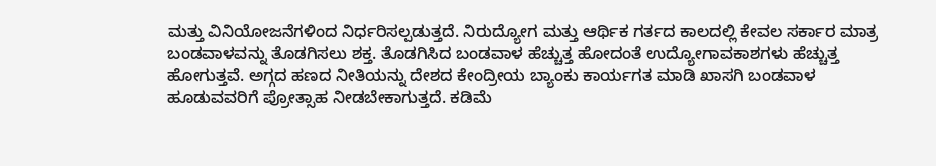ಮತ್ತು ವಿನಿಯೋಜನೆಗಳಿಂದ ನಿರ್ಧರಿಸಲ್ಪಡುತ್ತದೆ. ನಿರುದ್ಯೋಗ ಮತ್ತು ಆರ್ಥಿಕ ಗರ್ತದ ಕಾಲದಲ್ಲಿ ಕೇವಲ ಸರ್ಕಾರ ಮಾತ್ರ ಬಂಡವಾಳವನ್ನು ತೊಡಗಿಸಲು ಶಕ್ತ. ತೊಡಗಿಸಿದ ಬಂಡವಾಳ ಹೆಚ್ಚುತ್ತ ಹೋದಂತೆ ಉದ್ಯೋಗಾವಕಾಶಗಳು ಹೆಚ್ಚುತ್ತ ಹೋಗುತ್ತವೆ. ಅಗ್ಗದ ಹಣದ ನೀತಿಯನ್ನು ದೇಶದ ಕೇಂದ್ರೀಯ ಬ್ಯಾಂಕು ಕಾರ್ಯಗತ ಮಾಡಿ ಖಾಸಗಿ ಬಂಡವಾಳ ಹೂಡುವವರಿಗೆ ಪ್ರೋತ್ಸಾಹ ನೀಡಬೇಕಾಗುತ್ತದೆ. ಕಡಿಮೆ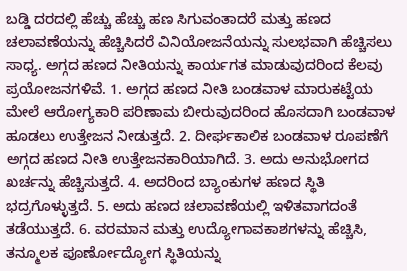ಬಡ್ಡಿ ದರದಲ್ಲಿ ಹೆಚ್ಚು ಹೆಚ್ಚು ಹಣ ಸಿಗುವಂತಾದರೆ ಮತ್ತು ಹಣದ ಚಲಾವಣೆಯನ್ನು ಹೆಚ್ಚಿಸಿದರೆ ವಿನಿಯೋಜನೆಯನ್ನು ಸುಲಭವಾಗಿ ಹೆಚ್ಚಿಸಲು ಸಾಧ್ಯ. ಅಗ್ಗದ ಹಣದ ನೀತಿಯನ್ನು ಕಾರ್ಯಗತ ಮಾಡುವುದರಿಂದ ಕೆಲವು ಪ್ರಯೋಜನಗಳಿವೆ. 1. ಅಗ್ಗದ ಹಣದ ನೀತಿ ಬಂಡವಾಳ ಮಾರುಕಟ್ಟೆಯ ಮೇಲೆ ಆರೋಗ್ಯಕಾರಿ ಪರಿಣಾಮ ಬೀರುವುದರಿಂದ ಹೊಸದಾಗಿ ಬಂಡವಾಳ ಹೂಡಲು ಉತ್ತೇಜನ ನೀಡುತ್ತದೆ. 2. ದೀರ್ಘಕಾಲಿಕ ಬಂಡವಾಳ ರೂಪಣೆಗೆ ಅಗ್ಗದ ಹಣದ ನೀತಿ ಉತ್ತೇಜನಕಾರಿಯಾಗಿದೆ. 3. ಅದು ಅನುಭೋಗದ ಖರ್ಚನ್ನು ಹೆಚ್ಚಿಸುತ್ತದೆ. 4. ಅದರಿಂದ ಬ್ಯಾಂಕುಗಳ ಹಣದ ಸ್ಥಿತಿ ಭದ್ರಗೊಳ್ಳುತ್ತದೆ. 5. ಅದು ಹಣದ ಚಲಾವಣೆಯಲ್ಲಿ ಇಳಿತವಾಗದಂತೆ ತಡೆಯುತ್ತದೆ. 6. ವರಮಾನ ಮತ್ತು ಉದ್ಯೋಗಾವಕಾಶಗಳನ್ನು ಹೆಚ್ಚಿಸಿ, ತನ್ಮೂಲಕ ಪೂರ್ಣೋದ್ಯೋಗ ಸ್ಥಿತಿಯನ್ನು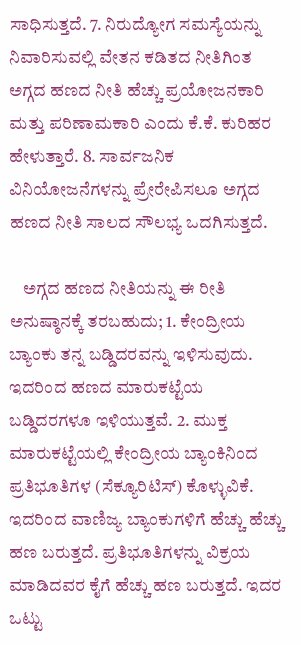ಸಾಧಿಸುತ್ತದೆ. 7. ನಿರುದ್ಯೋಗ ಸಮಸ್ಯೆಯನ್ನು ನಿವಾರಿಸುವಲ್ಲಿ ವೇತನ ಕಡಿತದ ನೀತಿಗಿಂತ ಅಗ್ಗದ ಹಣದ ನೀತಿ ಹೆಚ್ಚು ಪ್ರಯೋಜನಕಾರಿ ಮತ್ತು ಪರಿಣಾಮಕಾರಿ ಎಂದು ಕೆ.ಕೆ. ಕುರಿಹರ ಹೇಳುತ್ತಾರೆ. 8. ಸಾರ್ವಜನಿಕ ವಿನಿಯೋಜನೆಗಳನ್ನು ಪ್ರೇರೇಪಿಸಲೂ ಅಗ್ಗದ ಹಣದ ನೀತಿ ಸಾಲದ ಸೌಲಭ್ಯ ಒದಗಿಸುತ್ತದೆ.

    ಅಗ್ಗದ ಹಣದ ನೀತಿಯನ್ನು ಈ ರೀತಿ ಅನುಷ್ಠಾನಕ್ಕೆ ತರಬಹುದು; 1. ಕೇಂದ್ರೀಯ ಬ್ಯಾಂಕು ತನ್ನ ಬಡ್ಡಿದರವನ್ನು ಇಳಿಸುವುದು. ಇದರಿಂದ ಹಣದ ಮಾರುಕಟ್ಟೆಯ ಬಡ್ಡಿದರಗಳೂ ಇಳಿಯುತ್ತವೆ. 2. ಮುಕ್ತ ಮಾರುಕಟ್ಟೆಯಲ್ಲಿ ಕೇಂದ್ರೀಯ ಬ್ಯಾಂಕಿನಿಂದ ಪ್ರತಿಭೂತಿಗಳ (ಸೆಕ್ಯೂರಿಟಿಸ್) ಕೊಳ್ಳುವಿಕೆ. ಇದರಿಂದ ವಾಣಿಜ್ಯ ಬ್ಯಾಂಕುಗಳಿಗೆ ಹೆಚ್ಚು ಹೆಚ್ಚು ಹಣ ಬರುತ್ತದೆ. ಪ್ರತಿಭೂತಿಗಳನ್ನು ವಿಕ್ರಯ ಮಾಡಿದವರ ಕೈಗೆ ಹೆಚ್ಚು ಹಣ ಬರುತ್ತದೆ. ಇದರ ಒಟ್ಟು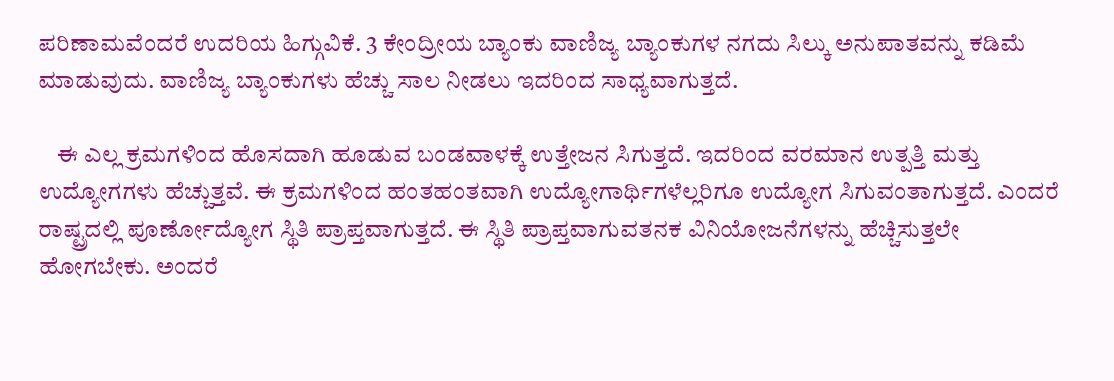ಪರಿಣಾಮವೆಂದರೆ ಉದರಿಯ ಹಿಗ್ಗುವಿಕೆ. 3 ಕೇಂದ್ರೀಯ ಬ್ಯಾಂಕು ವಾಣಿಜ್ಯ ಬ್ಯಾಂಕುಗಳ ನಗದು ಸಿಲ್ಕು ಅನುಪಾತವನ್ನು ಕಡಿಮೆ ಮಾಡುವುದು. ವಾಣಿಜ್ಯ ಬ್ಯಾಂಕುಗಳು ಹೆಚ್ಚು ಸಾಲ ನೀಡಲು ಇದರಿಂದ ಸಾಧ್ಯವಾಗುತ್ತದೆ.

    ಈ ಎಲ್ಲ ಕ್ರಮಗಳಿಂದ ಹೊಸದಾಗಿ ಹೂಡುವ ಬಂಡವಾಳಕ್ಕೆ ಉತ್ತೇಜನ ಸಿಗುತ್ತದೆ. ಇದರಿಂದ ವರಮಾನ ಉತ್ಪತ್ತಿ ಮತ್ತು ಉದ್ಯೋಗಗಳು ಹೆಚ್ಚುತ್ತವೆ. ಈ ಕ್ರಮಗಳಿಂದ ಹಂತಹಂತವಾಗಿ ಉದ್ಯೋಗಾರ್ಥಿಗಳೆಲ್ಲರಿಗೂ ಉದ್ಯೋಗ ಸಿಗುವಂತಾಗುತ್ತದೆ. ಎಂದರೆ ರಾಷ್ಟ್ರದಲ್ಲಿ ಪೂರ್ಣೋದ್ಯೋಗ ಸ್ಥಿತಿ ಪ್ರಾಪ್ತವಾಗುತ್ತದೆ. ಈ ಸ್ಥಿತಿ ಪ್ರಾಪ್ತವಾಗುವತನಕ ವಿನಿಯೋಜನೆಗಳನ್ನು ಹೆಚ್ಚಿಸುತ್ತಲೇ ಹೋಗಬೇಕು. ಅಂದರೆ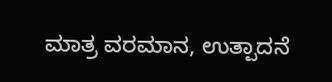ಮಾತ್ರ ವರಮಾನ, ಉತ್ಪಾದನೆ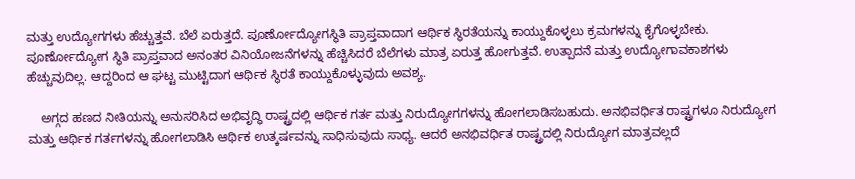ಮತ್ತು ಉದ್ಯೋಗಗಳು ಹೆಚ್ಚುತ್ತವೆ. ಬೆಲೆ ಏರುತ್ತದೆ. ಪೂರ್ಣೋದ್ಯೋಗಸ್ಥಿತಿ ಪ್ರಾಪ್ತವಾದಾಗ ಆರ್ಥಿಕ ಸ್ಥಿರತೆಯನ್ನು ಕಾಯ್ದುಕೊಳ್ಳಲು ಕ್ರಮಗಳನ್ನು ಕೈಗೊಳ್ಳಬೇಕು. ಪೂರ್ಣೋದ್ಯೋಗ ಸ್ಥಿತಿ ಪ್ರಾಪ್ತವಾದ ಅನಂತರ ವಿನಿಯೋಜನೆಗಳನ್ನು ಹೆಚ್ಚಿಸಿದರೆ ಬೆಲೆಗಳು ಮಾತ್ರ ಏರುತ್ತ ಹೋಗುತ್ತವೆ. ಉತ್ಪಾದನೆ ಮತ್ತು ಉದ್ಯೋಗಾವಕಾಶಗಳು ಹೆಚ್ಚುವುದಿಲ್ಲ. ಆದ್ದರಿಂದ ಆ ಘಟ್ಟ ಮುಟ್ಟಿದಾಗ ಆರ್ಥಿಕ ಸ್ಥಿರತೆ ಕಾಯ್ದುಕೊಳ್ಳುವುದು ಅವಶ್ಯ.

    ಅಗ್ಗದ ಹಣದ ನೀತಿಯನ್ನು ಅನುಸರಿಸಿದ ಅಭಿವೃದ್ಧಿ ರಾಷ್ಟ್ರದಲ್ಲಿ ಆರ್ಥಿಕ ಗರ್ತ ಮತ್ತು ನಿರುದ್ಯೋಗಗಳನ್ನು ಹೋಗಲಾಡಿಸಬಹುದು. ಅನಭಿವರ್ಧಿತ ರಾಷ್ಟ್ರಗಳೂ ನಿರುದ್ಯೋಗ ಮತ್ತು ಆರ್ಥಿಕ ಗರ್ತಗಳನ್ನು ಹೋಗಲಾಡಿಸಿ ಆರ್ಥಿಕ ಉತ್ಕರ್ಷವನ್ನು ಸಾಧಿಸುವುದು ಸಾಧ್ಯ. ಆದರೆ ಅನಭಿವರ್ಧಿತ ರಾಷ್ಟ್ರದಲ್ಲಿ ನಿರುದ್ಯೋಗ ಮಾತ್ರವಲ್ಲದೆ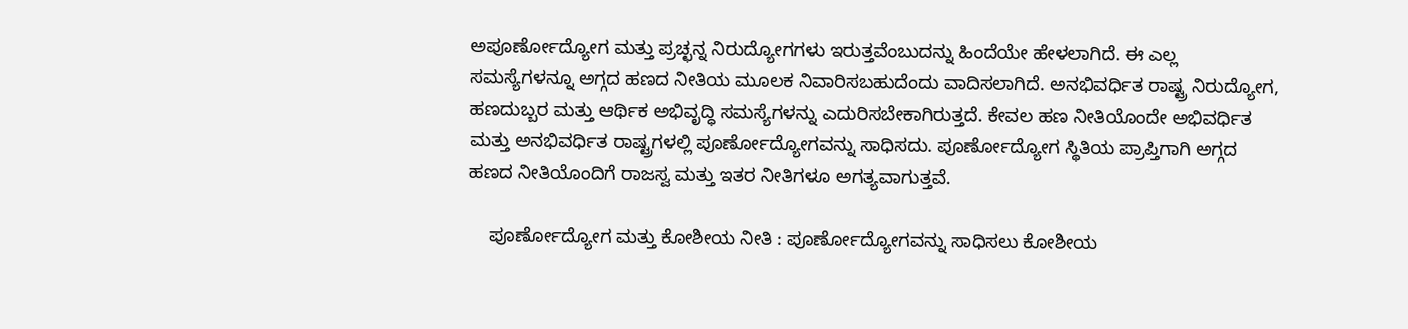ಅಪೂರ್ಣೋದ್ಯೋಗ ಮತ್ತು ಪ್ರಚ್ಛನ್ನ ನಿರುದ್ಯೋಗಗಳು ಇರುತ್ತವೆಂಬುದನ್ನು ಹಿಂದೆಯೇ ಹೇಳಲಾಗಿದೆ. ಈ ಎಲ್ಲ ಸಮಸ್ಯೆಗಳನ್ನೂ ಅಗ್ಗದ ಹಣದ ನೀತಿಯ ಮೂಲಕ ನಿವಾರಿಸಬಹುದೆಂದು ವಾದಿಸಲಾಗಿದೆ. ಅನಭಿವರ್ಧಿತ ರಾಷ್ಟ್ರ ನಿರುದ್ಯೋಗ, ಹಣದುಬ್ಬರ ಮತ್ತು ಆರ್ಥಿಕ ಅಭಿವೃದ್ಧಿ ಸಮಸ್ಯೆಗಳನ್ನು ಎದುರಿಸಬೇಕಾಗಿರುತ್ತದೆ. ಕೇವಲ ಹಣ ನೀತಿಯೊಂದೇ ಅಭಿವರ್ಧಿತ ಮತ್ತು ಅನಭಿವರ್ಧಿತ ರಾಷ್ಟ್ರಗಳಲ್ಲಿ ಪೂರ್ಣೋದ್ಯೋಗವನ್ನು ಸಾಧಿಸದು. ಪೂರ್ಣೋದ್ಯೋಗ ಸ್ಥಿತಿಯ ಪ್ರಾಪ್ತಿಗಾಗಿ ಅಗ್ಗದ ಹಣದ ನೀತಿಯೊಂದಿಗೆ ರಾಜಸ್ವ ಮತ್ತು ಇತರ ನೀತಿಗಳೂ ಅಗತ್ಯವಾಗುತ್ತವೆ.

    ಪೂರ್ಣೋದ್ಯೋಗ ಮತ್ತು ಕೋಶೀಯ ನೀತಿ : ಪೂರ್ಣೋದ್ಯೋಗವನ್ನು ಸಾಧಿಸಲು ಕೋಶೀಯ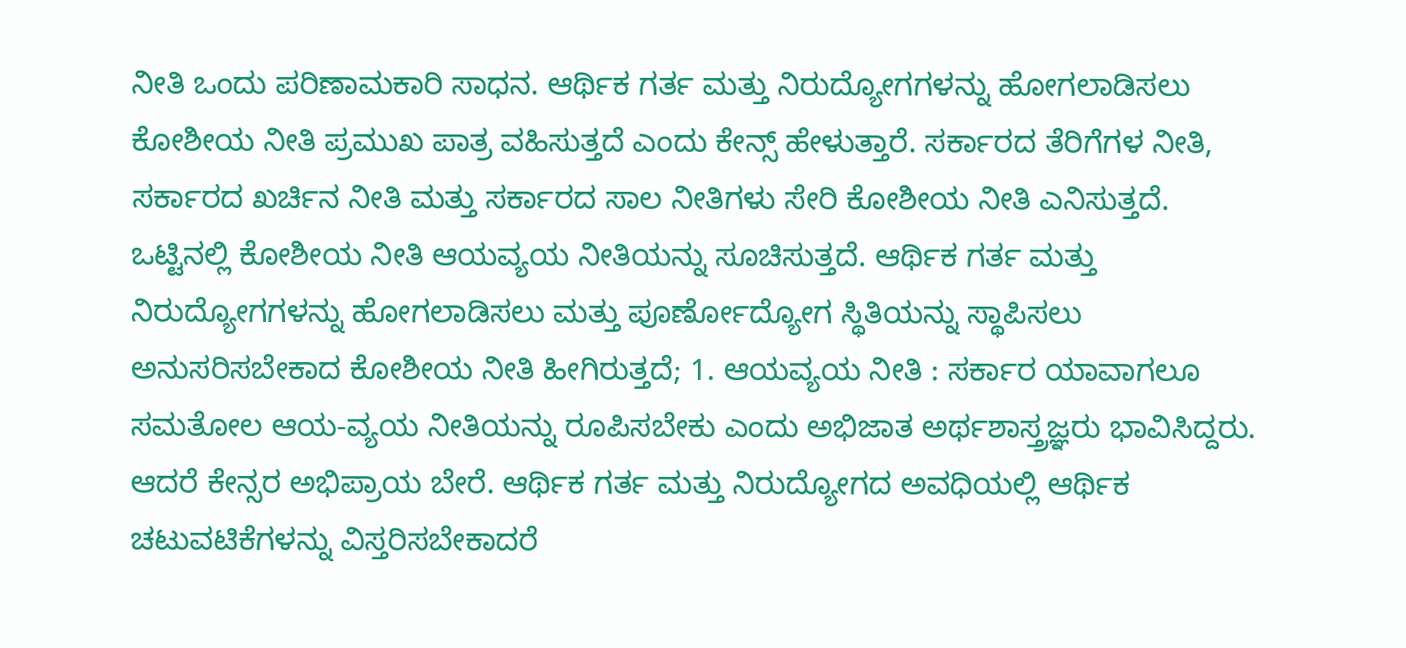ನೀತಿ ಒಂದು ಪರಿಣಾಮಕಾರಿ ಸಾಧನ. ಆರ್ಥಿಕ ಗರ್ತ ಮತ್ತು ನಿರುದ್ಯೋಗಗಳನ್ನು ಹೋಗಲಾಡಿಸಲು ಕೋಶೀಯ ನೀತಿ ಪ್ರಮುಖ ಪಾತ್ರ ವಹಿಸುತ್ತದೆ ಎಂದು ಕೇನ್ಸ್ ಹೇಳುತ್ತಾರೆ. ಸರ್ಕಾರದ ತೆರಿಗೆಗಳ ನೀತಿ, ಸರ್ಕಾರದ ಖರ್ಚಿನ ನೀತಿ ಮತ್ತು ಸರ್ಕಾರದ ಸಾಲ ನೀತಿಗಳು ಸೇರಿ ಕೋಶೀಯ ನೀತಿ ಎನಿಸುತ್ತದೆ. ಒಟ್ಟಿನಲ್ಲಿ ಕೋಶೀಯ ನೀತಿ ಆಯವ್ಯಯ ನೀತಿಯನ್ನು ಸೂಚಿಸುತ್ತದೆ. ಆರ್ಥಿಕ ಗರ್ತ ಮತ್ತು ನಿರುದ್ಯೋಗಗಳನ್ನು ಹೋಗಲಾಡಿಸಲು ಮತ್ತು ಪೂರ್ಣೋದ್ಯೋಗ ಸ್ಥಿತಿಯನ್ನು ಸ್ಥಾಪಿಸಲು ಅನುಸರಿಸಬೇಕಾದ ಕೋಶೀಯ ನೀತಿ ಹೀಗಿರುತ್ತದೆ; 1. ಆಯವ್ಯಯ ನೀತಿ : ಸರ್ಕಾರ ಯಾವಾಗಲೂ ಸಮತೋಲ ಆಯ-ವ್ಯಯ ನೀತಿಯನ್ನು ರೂಪಿಸಬೇಕು ಎಂದು ಅಭಿಜಾತ ಅರ್ಥಶಾಸ್ತ್ರಜ್ಞರು ಭಾವಿಸಿದ್ದರು. ಆದರೆ ಕೇನ್ಸರ ಅಭಿಪ್ರಾಯ ಬೇರೆ. ಆರ್ಥಿಕ ಗರ್ತ ಮತ್ತು ನಿರುದ್ಯೋಗದ ಅವಧಿಯಲ್ಲಿ ಆರ್ಥಿಕ ಚಟುವಟಿಕೆಗಳನ್ನು ವಿಸ್ತರಿಸಬೇಕಾದರೆ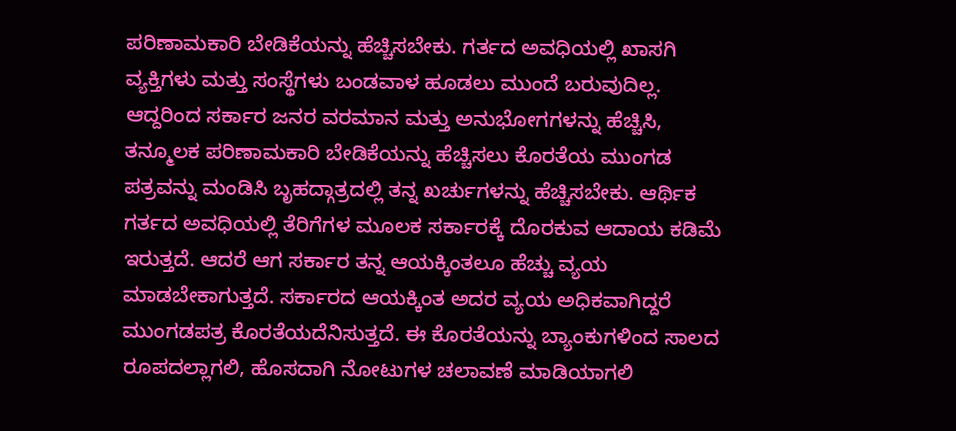ಪರಿಣಾಮಕಾರಿ ಬೇಡಿಕೆಯನ್ನು ಹೆಚ್ಚಿಸಬೇಕು. ಗರ್ತದ ಅವಧಿಯಲ್ಲಿ ಖಾಸಗಿ ವ್ಯಕ್ತಿಗಳು ಮತ್ತು ಸಂಸ್ಥೆಗಳು ಬಂಡವಾಳ ಹೂಡಲು ಮುಂದೆ ಬರುವುದಿಲ್ಲ. ಆದ್ದರಿಂದ ಸರ್ಕಾರ ಜನರ ವರಮಾನ ಮತ್ತು ಅನುಭೋಗಗಳನ್ನು ಹೆಚ್ಚಿಸಿ, ತನ್ಮೂಲಕ ಪರಿಣಾಮಕಾರಿ ಬೇಡಿಕೆಯನ್ನು ಹೆಚ್ಚಿಸಲು ಕೊರತೆಯ ಮುಂಗಡ ಪತ್ರವನ್ನು ಮಂಡಿಸಿ ಬೃಹದ್ಗಾತ್ರದಲ್ಲಿ ತನ್ನ ಖರ್ಚುಗಳನ್ನು ಹೆಚ್ಚಿಸಬೇಕು. ಆರ್ಥಿಕ ಗರ್ತದ ಅವಧಿಯಲ್ಲಿ ತೆರಿಗೆಗಳ ಮೂಲಕ ಸರ್ಕಾರಕ್ಕೆ ದೊರಕುವ ಆದಾಯ ಕಡಿಮೆ ಇರುತ್ತದೆ. ಆದರೆ ಆಗ ಸರ್ಕಾರ ತನ್ನ ಆಯಕ್ಕಿಂತಲೂ ಹೆಚ್ಚು ವ್ಯಯ ಮಾಡಬೇಕಾಗುತ್ತದೆ. ಸರ್ಕಾರದ ಆಯಕ್ಕಿಂತ ಅದರ ವ್ಯಯ ಅಧಿಕವಾಗಿದ್ದರೆ ಮುಂಗಡಪತ್ರ ಕೊರತೆಯದೆನಿಸುತ್ತದೆ. ಈ ಕೊರತೆಯನ್ನು ಬ್ಯಾಂಕುಗಳಿಂದ ಸಾಲದ ರೂಪದಲ್ಲಾಗಲಿ, ಹೊಸದಾಗಿ ನೋಟುಗಳ ಚಲಾವಣೆ ಮಾಡಿಯಾಗಲಿ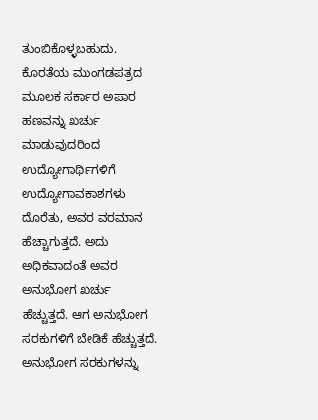ತುಂಬಿಕೊಳ್ಳಬಹುದು. ಕೊರತೆಯ ಮುಂಗಡಪತ್ರದ ಮೂಲಕ ಸರ್ಕಾರ ಅಪಾರ ಹಣವನ್ನು ಖರ್ಚು ಮಾಡುವುದರಿಂದ ಉದ್ಯೋಗಾರ್ಥಿಗಳಿಗೆ ಉದ್ಯೋಗಾವಕಾಶಗಳು ದೊರೆತು, ಅವರ ವರಮಾನ ಹೆಚ್ಚಾಗುತ್ತದೆ. ಅದು ಅಧಿಕವಾದಂತೆ ಅವರ ಅನುಭೋಗ ಖರ್ಚು ಹೆಚ್ಚುತ್ತದೆ. ಆಗ ಅನುಭೋಗ ಸರಕುಗಳಿಗೆ ಬೇಡಿಕೆ ಹೆಚ್ಚುತ್ತದೆ. ಅನುಭೋಗ ಸರಕುಗಳನ್ನು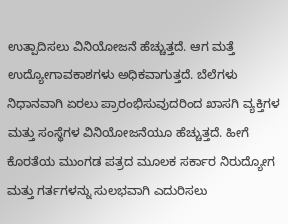ಉತ್ಪಾದಿಸಲು ವಿನಿಯೋಜನೆ ಹೆಚ್ಚುತ್ತದೆ. ಆಗ ಮತ್ತೆ ಉದ್ಯೋಗಾವಕಾಶಗಳು ಅಧಿಕವಾಗುತ್ತದೆ. ಬೆಲೆಗಳು ನಿಧಾನವಾಗಿ ಏರಲು ಪ್ರಾರಂಭಿಸುವುದರಿಂದ ಖಾಸಗಿ ವ್ಯಕ್ತಿಗಳ ಮತ್ತು ಸಂಸ್ಥೆಗಳ ವಿನಿಯೋಜನೆಯೂ ಹೆಚ್ಚುತ್ತದೆ. ಹೀಗೆ ಕೊರತೆಯ ಮುಂಗಡ ಪತ್ರದ ಮೂಲಕ ಸರ್ಕಾರ ನಿರುದ್ಯೋಗ ಮತ್ತು ಗರ್ತಗಳನ್ನು ಸುಲಭವಾಗಿ ಎದುರಿಸಲು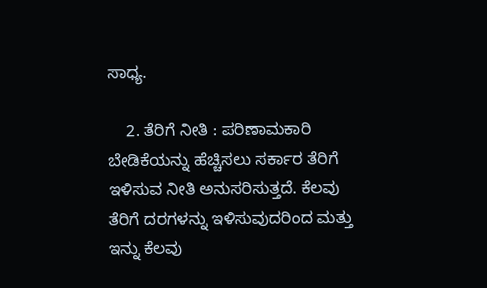ಸಾಧ್ಯ.

    2. ತೆರಿಗೆ ನೀತಿ : ಪರಿಣಾಮಕಾರಿ ಬೇಡಿಕೆಯನ್ನು ಹೆಚ್ಚಿಸಲು ಸರ್ಕಾರ ತೆರಿಗೆ ಇಳಿಸುವ ನೀತಿ ಅನುಸರಿಸುತ್ತದೆ. ಕೆಲವು ತೆರಿಗೆ ದರಗಳನ್ನು ಇಳಿಸುವುದರಿಂದ ಮತ್ತು ಇನ್ನು ಕೆಲವು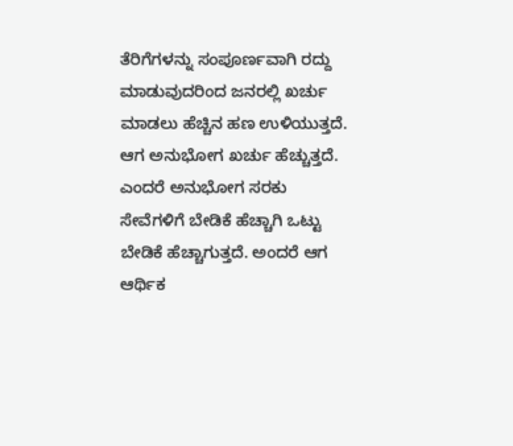ತೆರಿಗೆಗಳನ್ನು ಸಂಪೂರ್ಣವಾಗಿ ರದ್ದು ಮಾಡುವುದರಿಂದ ಜನರಲ್ಲಿ ಖರ್ಚು ಮಾಡಲು ಹೆಚ್ಚಿನ ಹಣ ಉಳಿಯುತ್ತದೆ. ಆಗ ಅನುಭೋಗ ಖರ್ಚು ಹೆಚ್ಚುತ್ತದೆ. ಎಂದರೆ ಅನುಭೋಗ ಸರಕು ಸೇವೆಗಳಿಗೆ ಬೇಡಿಕೆ ಹೆಚ್ಚಾಗಿ ಒಟ್ಟು ಬೇಡಿಕೆ ಹೆಚ್ಚಾಗುತ್ತದೆ. ಅಂದರೆ ಆಗ ಆರ್ಥಿಕ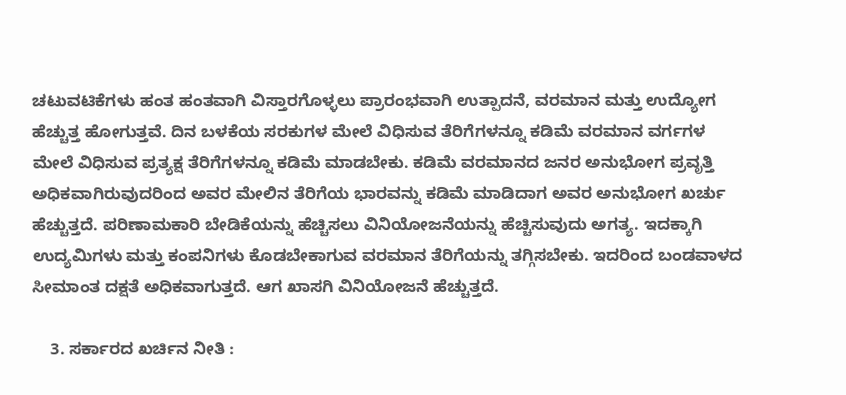ಚಟುವಟಿಕೆಗಳು ಹಂತ ಹಂತವಾಗಿ ವಿಸ್ತಾರಗೊಳ್ಳಲು ಪ್ರಾರಂಭವಾಗಿ ಉತ್ಪಾದನೆ, ವರಮಾನ ಮತ್ತು ಉದ್ಯೋಗ ಹೆಚ್ಚುತ್ತ ಹೋಗುತ್ತವೆ. ದಿನ ಬಳಕೆಯ ಸರಕುಗಳ ಮೇಲೆ ವಿಧಿಸುವ ತೆರಿಗೆಗಳನ್ನೂ ಕಡಿಮೆ ವರಮಾನ ವರ್ಗಗಳ ಮೇಲೆ ವಿಧಿಸುವ ಪ್ರತ್ಯಕ್ಷ ತೆರಿಗೆಗಳನ್ನೂ ಕಡಿಮೆ ಮಾಡಬೇಕು. ಕಡಿಮೆ ವರಮಾನದ ಜನರ ಅನುಭೋಗ ಪ್ರವೃತ್ತಿ ಅಧಿಕವಾಗಿರುವುದರಿಂದ ಅವರ ಮೇಲಿನ ತೆರಿಗೆಯ ಭಾರವನ್ನು ಕಡಿಮೆ ಮಾಡಿದಾಗ ಅವರ ಅನುಭೋಗ ಖರ್ಚು ಹೆಚ್ಚುತ್ತದೆ. ಪರಿಣಾಮಕಾರಿ ಬೇಡಿಕೆಯನ್ನು ಹೆಚ್ಚಿಸಲು ವಿನಿಯೋಜನೆಯನ್ನು ಹೆಚ್ಚಿಸುವುದು ಅಗತ್ಯ. ಇದಕ್ಕಾಗಿ ಉದ್ಯಮಿಗಳು ಮತ್ತು ಕಂಪನಿಗಳು ಕೊಡಬೇಕಾಗುವ ವರಮಾನ ತೆರಿಗೆಯನ್ನು ತಗ್ಗಿಸಬೇಕು. ಇದರಿಂದ ಬಂಡವಾಳದ ಸೀಮಾಂತ ದಕ್ಷತೆ ಅಧಿಕವಾಗುತ್ತದೆ. ಆಗ ಖಾಸಗಿ ವಿನಿಯೋಜನೆ ಹೆಚ್ಚುತ್ತದೆ.

    3. ಸರ್ಕಾರದ ಖರ್ಚಿನ ನೀತಿ :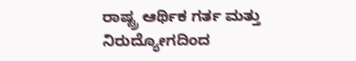ರಾಷ್ಟ್ರ ಆರ್ಥಿಕ ಗರ್ತ ಮತ್ತು ನಿರುದ್ಯೋಗದಿಂದ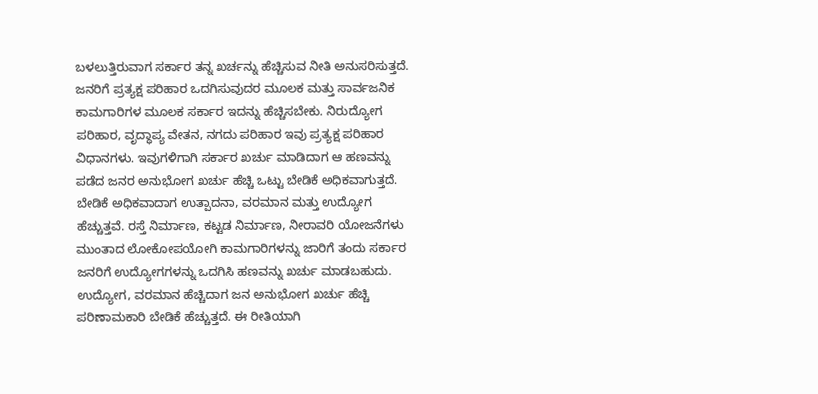ಬಳಲುತ್ತಿರುವಾಗ ಸರ್ಕಾರ ತನ್ನ ಖರ್ಚನ್ನು ಹೆಚ್ಚಿಸುವ ನೀತಿ ಅನುಸರಿಸುತ್ತದೆ. ಜನರಿಗೆ ಪ್ರತ್ಯಕ್ಷ ಪರಿಹಾರ ಒದಗಿಸುವುದರ ಮೂಲಕ ಮತ್ತು ಸಾರ್ವಜನಿಕ ಕಾಮಗಾರಿಗಳ ಮೂಲಕ ಸರ್ಕಾರ ಇದನ್ನು ಹೆಚ್ಚಿಸಬೇಕು. ನಿರುದ್ಯೋಗ ಪರಿಹಾರ, ವೃದ್ಧಾಪ್ಯ ವೇತನ, ನಗದು ಪರಿಹಾರ ಇವು ಪ್ರತ್ಯಕ್ಷ ಪರಿಹಾರ ವಿಧಾನಗಳು. ಇವುಗಳಿಗಾಗಿ ಸರ್ಕಾರ ಖರ್ಚು ಮಾಡಿದಾಗ ಆ ಹಣವನ್ನು ಪಡೆದ ಜನರ ಅನುಭೋಗ ಖರ್ಚು ಹೆಚ್ಚಿ ಒಟ್ಟು ಬೇಡಿಕೆ ಅಧಿಕವಾಗುತ್ತದೆ. ಬೇಡಿಕೆ ಅಧಿಕವಾದಾಗ ಉತ್ಪಾದನಾ, ವರಮಾನ ಮತ್ತು ಉದ್ಯೋಗ ಹೆಚ್ಚುತ್ತವೆ. ರಸ್ತೆ ನಿರ್ಮಾಣ, ಕಟ್ಟಡ ನಿರ್ಮಾಣ, ನೀರಾವರಿ ಯೋಜನೆಗಳು ಮುಂತಾದ ಲೋಕೋಪಯೋಗಿ ಕಾಮಗಾರಿಗಳನ್ನು ಜಾರಿಗೆ ತಂದು ಸರ್ಕಾರ ಜನರಿಗೆ ಉದ್ಯೋಗಗಳನ್ನು ಒದಗಿಸಿ ಹಣವನ್ನು ಖರ್ಚು ಮಾಡಬಹುದು. ಉದ್ಯೋಗ, ವರಮಾನ ಹೆಚ್ಚಿದಾಗ ಜನ ಅನುಭೋಗ ಖರ್ಚು ಹೆಚ್ಚಿ ಪರಿಣಾಮಕಾರಿ ಬೇಡಿಕೆ ಹೆಚ್ಚುತ್ತದೆ. ಈ ರೀತಿಯಾಗಿ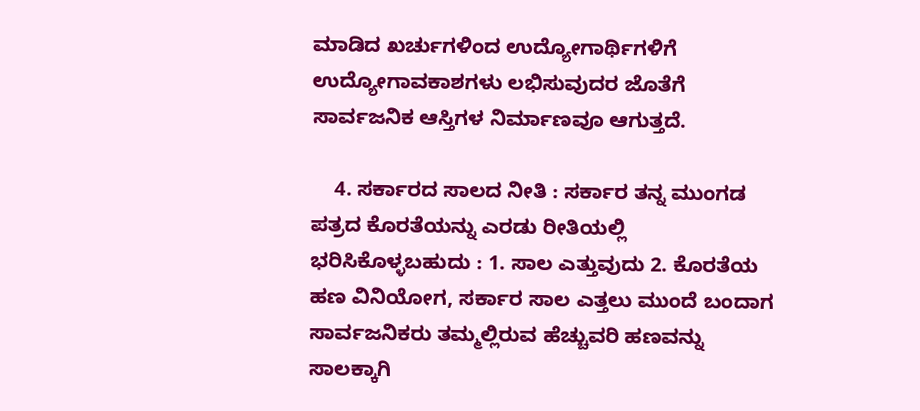ಮಾಡಿದ ಖರ್ಚುಗಳಿಂದ ಉದ್ಯೋಗಾರ್ಥಿಗಳಿಗೆ ಉದ್ಯೋಗಾವಕಾಶಗಳು ಲಭಿಸುವುದರ ಜೊತೆಗೆ ಸಾರ್ವಜನಿಕ ಆಸ್ತಿಗಳ ನಿರ್ಮಾಣವೂ ಆಗುತ್ತದೆ.

    4. ಸರ್ಕಾರದ ಸಾಲದ ನೀತಿ : ಸರ್ಕಾರ ತನ್ನ ಮುಂಗಡ ಪತ್ರದ ಕೊರತೆಯನ್ನು ಎರಡು ರೀತಿಯಲ್ಲಿ ಭರಿಸಿಕೊಳ್ಳಬಹುದು : 1. ಸಾಲ ಎತ್ತುವುದು 2. ಕೊರತೆಯ ಹಣ ವಿನಿಯೋಗ, ಸರ್ಕಾರ ಸಾಲ ಎತ್ತಲು ಮುಂದೆ ಬಂದಾಗ ಸಾರ್ವಜನಿಕರು ತಮ್ಮಲ್ಲಿರುವ ಹೆಚ್ಚುವರಿ ಹಣವನ್ನು ಸಾಲಕ್ಕಾಗಿ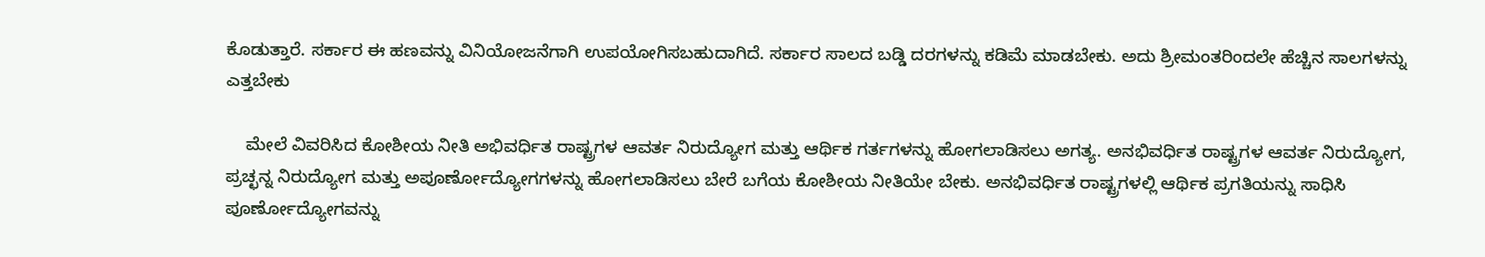ಕೊಡುತ್ತಾರೆ. ಸರ್ಕಾರ ಈ ಹಣವನ್ನು ವಿನಿಯೋಜನೆಗಾಗಿ ಉಪಯೋಗಿಸಬಹುದಾಗಿದೆ. ಸರ್ಕಾರ ಸಾಲದ ಬಡ್ಡಿ ದರಗಳನ್ನು ಕಡಿಮೆ ಮಾಡಬೇಕು. ಅದು ಶ್ರೀಮಂತರಿಂದಲೇ ಹೆಚ್ಚಿನ ಸಾಲಗಳನ್ನು ಎತ್ತಬೇಕು

    ಮೇಲೆ ವಿವರಿಸಿದ ಕೋಶೀಯ ನೀತಿ ಅಭಿವರ್ಧಿತ ರಾಷ್ಟ್ರಗಳ ಆವರ್ತ ನಿರುದ್ಯೋಗ ಮತ್ತು ಆರ್ಥಿಕ ಗರ್ತಗಳನ್ನು ಹೋಗಲಾಡಿಸಲು ಅಗತ್ಯ. ಅನಭಿವರ್ಧಿತ ರಾಷ್ಟ್ರಗಳ ಆವರ್ತ ನಿರುದ್ಯೋಗ, ಪ್ರಚ್ಛನ್ನ ನಿರುದ್ಯೋಗ ಮತ್ತು ಅಪೂರ್ಣೋದ್ಯೋಗಗಳನ್ನು ಹೋಗಲಾಡಿಸಲು ಬೇರೆ ಬಗೆಯ ಕೋಶೀಯ ನೀತಿಯೇ ಬೇಕು. ಅನಭಿವರ್ಧಿತ ರಾಷ್ಟ್ರಗಳಲ್ಲಿ ಆರ್ಥಿಕ ಪ್ರಗತಿಯನ್ನು ಸಾಧಿಸಿ ಪೂರ್ಣೋದ್ಯೋಗವನ್ನು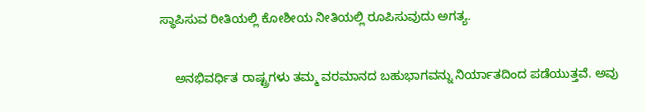ಸ್ಥಾಪಿಸುವ ರೀತಿಯಲ್ಲಿ ಕೋಶೀಯ ನೀತಿಯಲ್ಲಿ ರೂಪಿಸುವುದು ಅಗತ್ಯ.

    ಅನಭಿವರ್ಧಿತ ರಾಷ್ಟ್ರಗಳು ತಮ್ಮ ವರಮಾನದ ಬಹುಭಾಗವನ್ನು ನಿರ್ಯಾತದಿಂದ ಪಡೆಯುತ್ತವೆ. ಅವು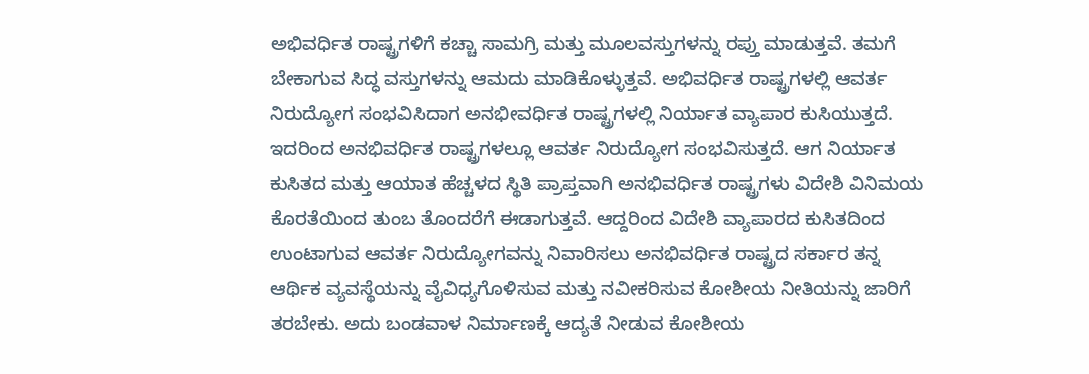ಅಭಿವರ್ಧಿತ ರಾಷ್ಟ್ರಗಳಿಗೆ ಕಚ್ಚಾ ಸಾಮಗ್ರಿ ಮತ್ತು ಮೂಲವಸ್ತುಗಳನ್ನು ರಪ್ತು ಮಾಡುತ್ತವೆ. ತಮಗೆ ಬೇಕಾಗುವ ಸಿದ್ಧ ವಸ್ತುಗಳನ್ನು ಆಮದು ಮಾಡಿಕೊಳ್ಳುತ್ತವೆ. ಅಭಿವರ್ಧಿತ ರಾಷ್ಟ್ರಗಳಲ್ಲಿ ಆವರ್ತ ನಿರುದ್ಯೋಗ ಸಂಭವಿಸಿದಾಗ ಅನಭೀವರ್ಧಿತ ರಾಷ್ಟ್ರಗಳಲ್ಲಿ ನಿರ್ಯಾತ ವ್ಯಾಪಾರ ಕುಸಿಯುತ್ತದೆ. ಇದರಿಂದ ಅನಭಿವರ್ಧಿತ ರಾಷ್ಟ್ರಗಳಲ್ಲೂ ಆವರ್ತ ನಿರುದ್ಯೋಗ ಸಂಭವಿಸುತ್ತದೆ. ಆಗ ನಿರ್ಯಾತ ಕುಸಿತದ ಮತ್ತು ಆಯಾತ ಹೆಚ್ಚಳದ ಸ್ಥಿತಿ ಪ್ರಾಪ್ತವಾಗಿ ಅನಭಿವರ್ಧಿತ ರಾಷ್ಟ್ರಗಳು ವಿದೇಶಿ ವಿನಿಮಯ ಕೊರತೆಯಿಂದ ತುಂಬ ತೊಂದರೆಗೆ ಈಡಾಗುತ್ತವೆ. ಆದ್ದರಿಂದ ವಿದೇಶಿ ವ್ಯಾಪಾರದ ಕುಸಿತದಿಂದ ಉಂಟಾಗುವ ಆವರ್ತ ನಿರುದ್ಯೋಗವನ್ನು ನಿವಾರಿಸಲು ಅನಭಿವರ್ಧಿತ ರಾಷ್ಟ್ರದ ಸರ್ಕಾರ ತನ್ನ ಆರ್ಥಿಕ ವ್ಯವಸ್ಥೆಯನ್ನು ವೈವಿಧ್ಯಗೊಳಿಸುವ ಮತ್ತು ನವೀಕರಿಸುವ ಕೋಶೀಯ ನೀತಿಯನ್ನು ಜಾರಿಗೆ ತರಬೇಕು. ಅದು ಬಂಡವಾಳ ನಿರ್ಮಾಣಕ್ಕೆ ಆದ್ಯತೆ ನೀಡುವ ಕೋಶೀಯ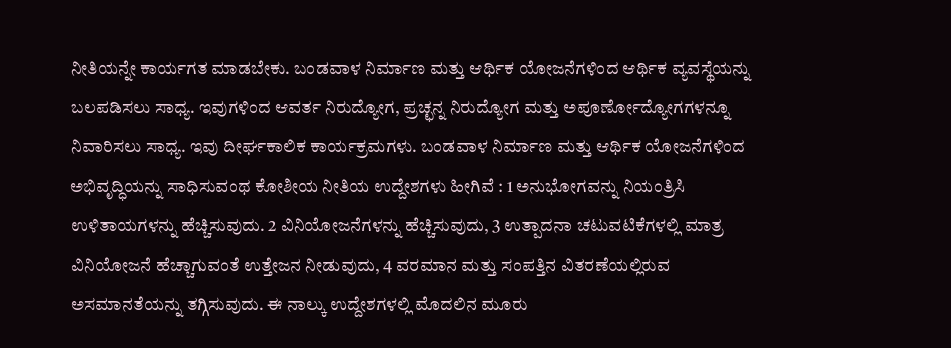ನೀತಿಯನ್ನೇ ಕಾರ್ಯಗತ ಮಾಡಬೇಕು. ಬಂಡವಾಳ ನಿರ್ಮಾಣ ಮತ್ತು ಆರ್ಥಿಕ ಯೋಜನೆಗಳಿಂದ ಆರ್ಥಿಕ ವ್ಯವಸ್ಥೆಯನ್ನು ಬಲಪಡಿಸಲು ಸಾಧ್ಯ. ಇವುಗಳಿಂದ ಆವರ್ತ ನಿರುದ್ಯೋಗ, ಪ್ರಚ್ಛನ್ನ ನಿರುದ್ಯೋಗ ಮತ್ತು ಅಪೂರ್ಣೋದ್ಯೋಗಗಳನ್ನೂ ನಿವಾರಿಸಲು ಸಾಧ್ಯ. ಇವು ದೀರ್ಘಕಾಲಿಕ ಕಾರ್ಯಕ್ರಮಗಳು. ಬಂಡವಾಳ ನಿರ್ಮಾಣ ಮತ್ತು ಆರ್ಥಿಕ ಯೋಜನೆಗಳಿಂದ ಅಭಿವೃದ್ಧಿಯನ್ನು ಸಾಧಿಸುವಂಥ ಕೋಶೀಯ ನೀತಿಯ ಉದ್ದೇಶಗಳು ಹೀಗಿವೆ : 1 ಅನುಭೋಗವನ್ನು ನಿಯಂತ್ರಿಸಿ ಉಳಿತಾಯಗಳನ್ನು ಹೆಚ್ಚಿಸುವುದು. 2 ವಿನಿಯೋಜನೆಗಳನ್ನು ಹೆಚ್ಚಿಸುವುದು, 3 ಉತ್ಪಾದನಾ ಚಟುವಟಿಕೆಗಳಲ್ಲಿ ಮಾತ್ರ ವಿನಿಯೋಜನೆ ಹೆಚ್ಚಾಗುವಂತೆ ಉತ್ತೇಜನ ನೀಡುವುದು, 4 ವರಮಾನ ಮತ್ತು ಸಂಪತ್ತಿನ ವಿತರಣೆಯಲ್ಲಿರುವ ಅಸಮಾನತೆಯನ್ನು ತಗ್ಗಿಸುವುದು. ಈ ನಾಲ್ಕು ಉದ್ದೇಶಗಳಲ್ಲಿ ಮೊದಲಿನ ಮೂರು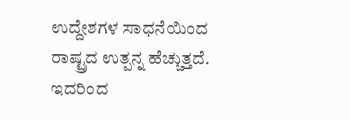ಉದ್ದೇಶಗಳ ಸಾಧನೆಯಿಂದ ರಾಷ್ಟ್ರದ ಉತ್ಪನ್ನ ಹೆಚ್ಚುತ್ತದೆ. ಇದರಿಂದ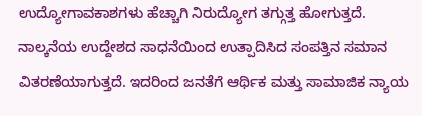ಉದ್ಯೋಗಾವಕಾಶಗಳು ಹೆಚ್ಚಾಗಿ ನಿರುದ್ಯೋಗ ತಗ್ಗುತ್ತ ಹೋಗುತ್ತದೆ. ನಾಲ್ಕನೆಯ ಉದ್ದೇಶದ ಸಾಧನೆಯಿಂದ ಉತ್ಪಾದಿಸಿದ ಸಂಪತ್ತಿನ ಸಮಾನ ವಿತರಣೆಯಾಗುತ್ತದೆ. ಇದರಿಂದ ಜನತೆಗೆ ಆರ್ಥಿಕ ಮತ್ತು ಸಾಮಾಜಿಕ ನ್ಯಾಯ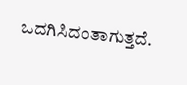ಒದಗಿಸಿದಂತಾಗುತ್ತದೆ.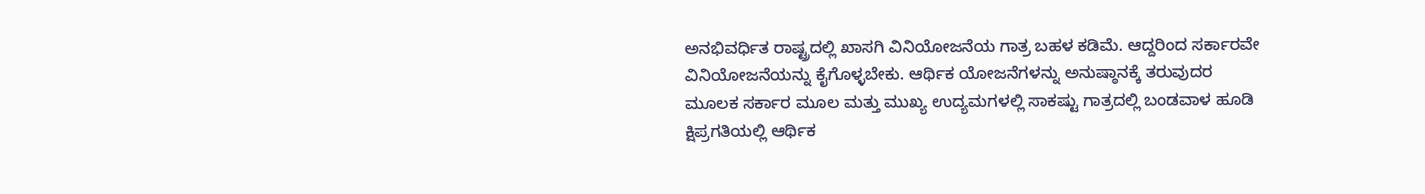ಅನಭಿವರ್ಧಿತ ರಾಷ್ಟ್ರದಲ್ಲಿ ಖಾಸಗಿ ವಿನಿಯೋಜನೆಯ ಗಾತ್ರ ಬಹಳ ಕಡಿಮೆ. ಆದ್ದರಿಂದ ಸರ್ಕಾರವೇ ವಿನಿಯೋಜನೆಯನ್ನು ಕೈಗೊಳ್ಳಬೇಕು. ಆರ್ಥಿಕ ಯೋಜನೆಗಳನ್ನು ಅನುಷ್ಠಾನಕ್ಕೆ ತರುವುದರ ಮೂಲಕ ಸರ್ಕಾರ ಮೂಲ ಮತ್ತು ಮುಖ್ಯ ಉದ್ಯಮಗಳಲ್ಲಿ ಸಾಕಷ್ಟು ಗಾತ್ರದಲ್ಲಿ ಬಂಡವಾಳ ಹೂಡಿ ಕ್ಷಿಪ್ರಗತಿಯಲ್ಲಿ ಆರ್ಥಿಕ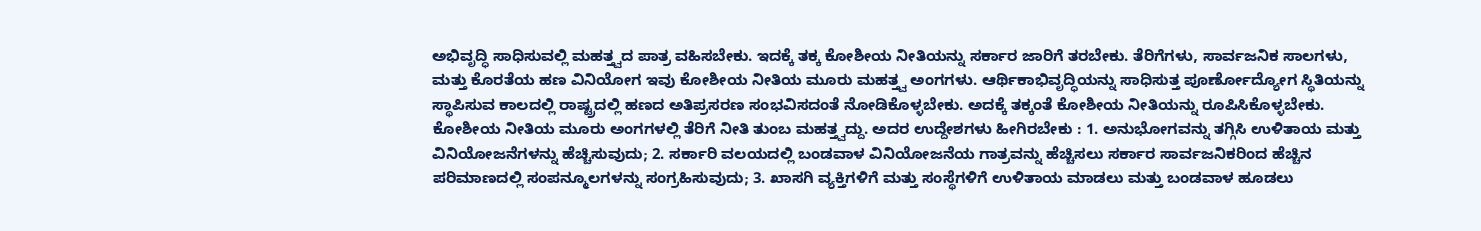ಅಭಿವೃದ್ಧಿ ಸಾಧಿಸುವಲ್ಲಿ ಮಹತ್ತ್ವದ ಪಾತ್ರ ವಹಿಸಬೇಕು. ಇದಕ್ಕೆ ತಕ್ಕ ಕೋಶೀಯ ನೀತಿಯನ್ನು ಸರ್ಕಾರ ಜಾರಿಗೆ ತರಬೇಕು. ತೆರಿಗೆಗಳು, ಸಾರ್ವಜನಿಕ ಸಾಲಗಳು, ಮತ್ತು ಕೊರತೆಯ ಹಣ ವಿನಿಯೋಗ ಇವು ಕೋಶೀಯ ನೀತಿಯ ಮೂರು ಮಹತ್ತ್ವ ಅಂಗಗಳು. ಆರ್ಥಿಕಾಭಿವೃದ್ಧಿಯನ್ನು ಸಾಧಿಸುತ್ತ ಪೂರ್ಣೋದ್ಯೋಗ ಸ್ಥಿತಿಯನ್ನು ಸ್ಥಾಪಿಸುವ ಕಾಲದಲ್ಲಿ ರಾಷ್ಟ್ರದಲ್ಲಿ ಹಣದ ಅತಿಪ್ರಸರಣ ಸಂಭವಿಸದಂತೆ ನೋಡಿಕೊಳ್ಳಬೇಕು. ಅದಕ್ಕೆ ತಕ್ಕಂತೆ ಕೋಶೀಯ ನೀತಿಯನ್ನು ರೂಪಿಸಿಕೊಳ್ಳಬೇಕು. ಕೋಶೀಯ ನೀತಿಯ ಮೂರು ಅಂಗಗಳಲ್ಲಿ ತೆರಿಗೆ ನೀತಿ ತುಂಬ ಮಹತ್ತ್ವದ್ದು. ಅದರ ಉದ್ದೇಶಗಳು ಹೀಗಿರಬೇಕು : 1. ಅನುಭೋಗವನ್ನು ತಗ್ಗಿಸಿ ಉಳಿತಾಯ ಮತ್ತು ವಿನಿಯೋಜನೆಗಳನ್ನು ಹೆಚ್ಚಿಸುವುದು; 2. ಸರ್ಕಾರಿ ವಲಯದಲ್ಲಿ ಬಂಡವಾಳ ವಿನಿಯೋಜನೆಯ ಗಾತ್ರವನ್ನು ಹೆಚ್ಚಿಸಲು ಸರ್ಕಾರ ಸಾರ್ವಜನಿಕರಿಂದ ಹೆಚ್ಚಿನ ಪರಿಮಾಣದಲ್ಲಿ ಸಂಪನ್ಮೂಲಗಳನ್ನು ಸಂಗ್ರಹಿಸುವುದು; 3. ಖಾಸಗಿ ವ್ಯಕ್ತಿಗಳಿಗೆ ಮತ್ತು ಸಂಸ್ಥೆಗಳಿಗೆ ಉಳಿತಾಯ ಮಾಡಲು ಮತ್ತು ಬಂಡವಾಳ ಹೂಡಲು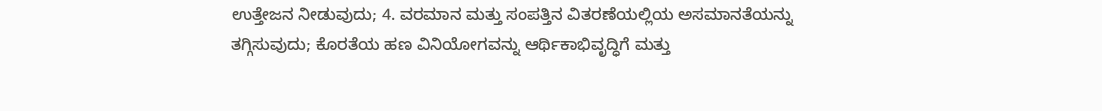ಉತ್ತೇಜನ ನೀಡುವುದು; 4. ವರಮಾನ ಮತ್ತು ಸಂಪತ್ತಿನ ವಿತರಣೆಯಲ್ಲಿಯ ಅಸಮಾನತೆಯನ್ನು ತಗ್ಗಿಸುವುದು; ಕೊರತೆಯ ಹಣ ವಿನಿಯೋಗವನ್ನು ಆರ್ಥಿಕಾಭಿವೃದ್ಧಿಗೆ ಮತ್ತು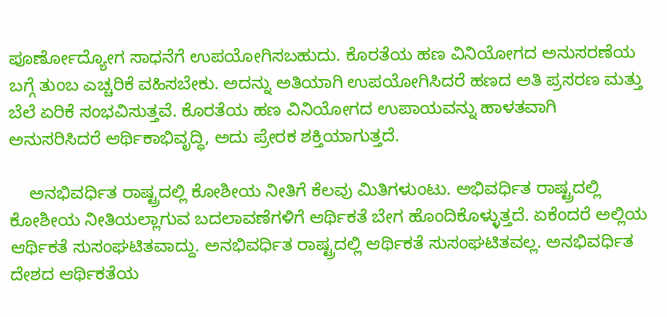ಪೂರ್ಣೋದ್ಯೋಗ ಸಾಧನೆಗೆ ಉಪಯೋಗಿಸಬಹುದು. ಕೊರತೆಯ ಹಣ ವಿನಿಯೋಗದ ಅನುಸರಣೆಯ ಬಗ್ಗೆ ತುಂಬ ಎಚ್ಚರಿಕೆ ವಹಿಸಬೇಕು. ಅದನ್ನು ಅತಿಯಾಗಿ ಉಪಯೋಗಿಸಿದರೆ ಹಣದ ಅತಿ ಪ್ರಸರಣ ಮತ್ತು ಬೆಲೆ ಏರಿಕೆ ಸಂಭವಿಸುತ್ತವೆ. ಕೊರತೆಯ ಹಣ ವಿನಿಯೋಗದ ಉಪಾಯವನ್ನು ಹಾಳತವಾಗಿ ಅನುಸರಿಸಿದರೆ ಆರ್ಥಿಕಾಭಿವೃದ್ಧಿ, ಅದು ಪ್ರೇರಕ ಶಕ್ತಿಯಾಗುತ್ತದೆ.

    ಅನಭಿವರ್ಧಿತ ರಾಷ್ಟ್ರದಲ್ಲಿ ಕೋಶೀಯ ನೀತಿಗೆ ಕೆಲವು ಮಿತಿಗಳುಂಟು. ಅಭಿವರ್ಧಿತ ರಾಷ್ಟ್ರದಲ್ಲಿ ಕೋಶೀಯ ನೀತಿಯಲ್ಲಾಗುವ ಬದಲಾವಣೆಗಳಿಗೆ ಆರ್ಥಿಕತೆ ಬೇಗ ಹೊಂದಿಕೊಳ್ಳುತ್ತದೆ. ಏಕೆಂದರೆ ಅಲ್ಲಿಯ ಆರ್ಥಿಕತೆ ಸುಸಂಘಟಿತವಾದ್ದು. ಅನಭಿವರ್ಧಿತ ರಾಷ್ಟ್ರದಲ್ಲಿ ಆರ್ಥಿಕತೆ ಸುಸಂಘಟಿತವಲ್ಲ. ಅನಭಿವರ್ಧಿತ ದೇಶದ ಆರ್ಥಿಕತೆಯ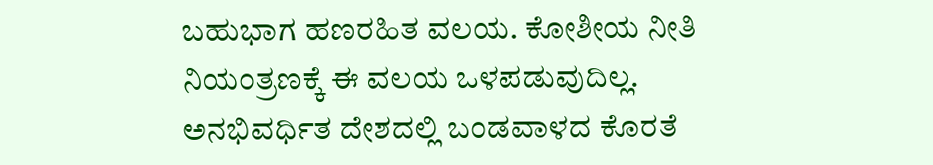ಬಹುಭಾಗ ಹಣರಹಿತ ವಲಯ. ಕೋಶೀಯ ನೀತಿ ನಿಯಂತ್ರಣಕ್ಕೆ ಈ ವಲಯ ಒಳಪಡುವುದಿಲ್ಲ. ಅನಭಿವರ್ಧಿತ ದೇಶದಲ್ಲಿ ಬಂಡವಾಳದ ಕೊರತೆ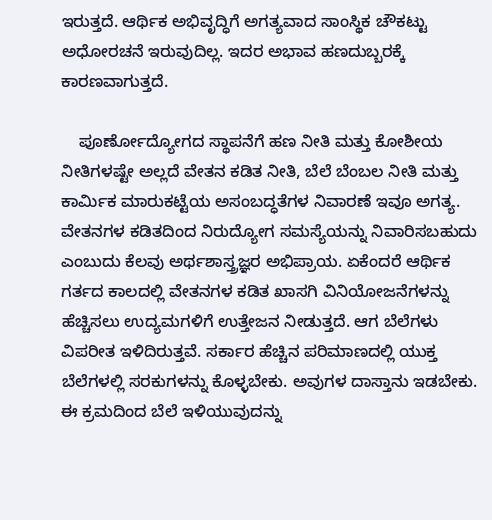ಇರುತ್ತದೆ. ಆರ್ಥಿಕ ಅಭಿವೃದ್ಧಿಗೆ ಅಗತ್ಯವಾದ ಸಾಂಸ್ಥಿಕ ಚೌಕಟ್ಟು ಅಧೋರಚನೆ ಇರುವುದಿಲ್ಲ. ಇದರ ಅಭಾವ ಹಣದುಬ್ಬರಕ್ಕೆ ಕಾರಣವಾಗುತ್ತದೆ.

    ಪೂರ್ಣೋದ್ಯೋಗದ ಸ್ಥಾಪನೆಗೆ ಹಣ ನೀತಿ ಮತ್ತು ಕೋಶೀಯ ನೀತಿಗಳಷ್ಟೇ ಅಲ್ಲದೆ ವೇತನ ಕಡಿತ ನೀತಿ, ಬೆಲೆ ಬೆಂಬಲ ನೀತಿ ಮತ್ತು ಕಾರ್ಮಿಕ ಮಾರುಕಟ್ಟೆಯ ಅಸಂಬದ್ಧತೆಗಳ ನಿವಾರಣೆ ಇವೂ ಅಗತ್ಯ. ವೇತನಗಳ ಕಡಿತದಿಂದ ನಿರುದ್ಯೋಗ ಸಮಸ್ಯೆಯನ್ನು ನಿವಾರಿಸಬಹುದು ಎಂಬುದು ಕೆಲವು ಅರ್ಥಶಾಸ್ತ್ರಜ್ಞರ ಅಭಿಪ್ರಾಯ. ಏಕೆಂದರೆ ಆರ್ಥಿಕ ಗರ್ತದ ಕಾಲದಲ್ಲಿ ವೇತನಗಳ ಕಡಿತ ಖಾಸಗಿ ವಿನಿಯೋಜನೆಗಳನ್ನು ಹೆಚ್ಚಿಸಲು ಉದ್ಯಮಗಳಿಗೆ ಉತ್ತೇಜನ ನೀಡುತ್ತದೆ. ಆಗ ಬೆಲೆಗಳು ವಿಪರೀತ ಇಳಿದಿರುತ್ತವೆ. ಸರ್ಕಾರ ಹೆಚ್ಚಿನ ಪರಿಮಾಣದಲ್ಲಿ ಯುಕ್ತ ಬೆಲೆಗಳಲ್ಲಿ ಸರಕುಗಳನ್ನು ಕೊಳ್ಳಬೇಕು. ಅವುಗಳ ದಾಸ್ತಾನು ಇಡಬೇಕು. ಈ ಕ್ರಮದಿಂದ ಬೆಲೆ ಇಳಿಯುವುದನ್ನು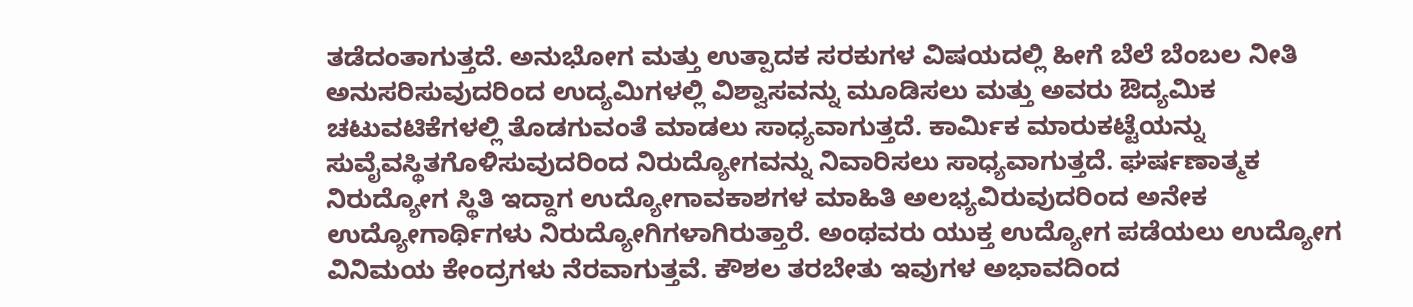ತಡೆದಂತಾಗುತ್ತದೆ. ಅನುಭೋಗ ಮತ್ತು ಉತ್ಪಾದಕ ಸರಕುಗಳ ವಿಷಯದಲ್ಲಿ ಹೀಗೆ ಬೆಲೆ ಬೆಂಬಲ ನೀತಿ ಅನುಸರಿಸುವುದರಿಂದ ಉದ್ಯಮಿಗಳಲ್ಲಿ ವಿಶ್ವಾಸವನ್ನು ಮೂಡಿಸಲು ಮತ್ತು ಅವರು ಔದ್ಯಮಿಕ ಚಟುವಟಿಕೆಗಳಲ್ಲಿ ತೊಡಗುವಂತೆ ಮಾಡಲು ಸಾಧ್ಯವಾಗುತ್ತದೆ. ಕಾರ್ಮಿಕ ಮಾರುಕಟ್ಟೆಯನ್ನು ಸುವೈವಸ್ಥಿತಗೊಳಿಸುವುದರಿಂದ ನಿರುದ್ಯೋಗವನ್ನು ನಿವಾರಿಸಲು ಸಾಧ್ಯವಾಗುತ್ತದೆ. ಘರ್ಷಣಾತ್ಮಕ ನಿರುದ್ಯೋಗ ಸ್ಥಿತಿ ಇದ್ದಾಗ ಉದ್ಯೋಗಾವಕಾಶಗಳ ಮಾಹಿತಿ ಅಲಭ್ಯವಿರುವುದರಿಂದ ಅನೇಕ ಉದ್ಯೋಗಾರ್ಥಿಗಳು ನಿರುದ್ಯೋಗಿಗಳಾಗಿರುತ್ತಾರೆ. ಅಂಥವರು ಯುಕ್ತ ಉದ್ಯೋಗ ಪಡೆಯಲು ಉದ್ಯೋಗ ವಿನಿಮಯ ಕೇಂದ್ರಗಳು ನೆರವಾಗುತ್ತವೆ. ಕೌಶಲ ತರಬೇತು ಇವುಗಳ ಅಭಾವದಿಂದ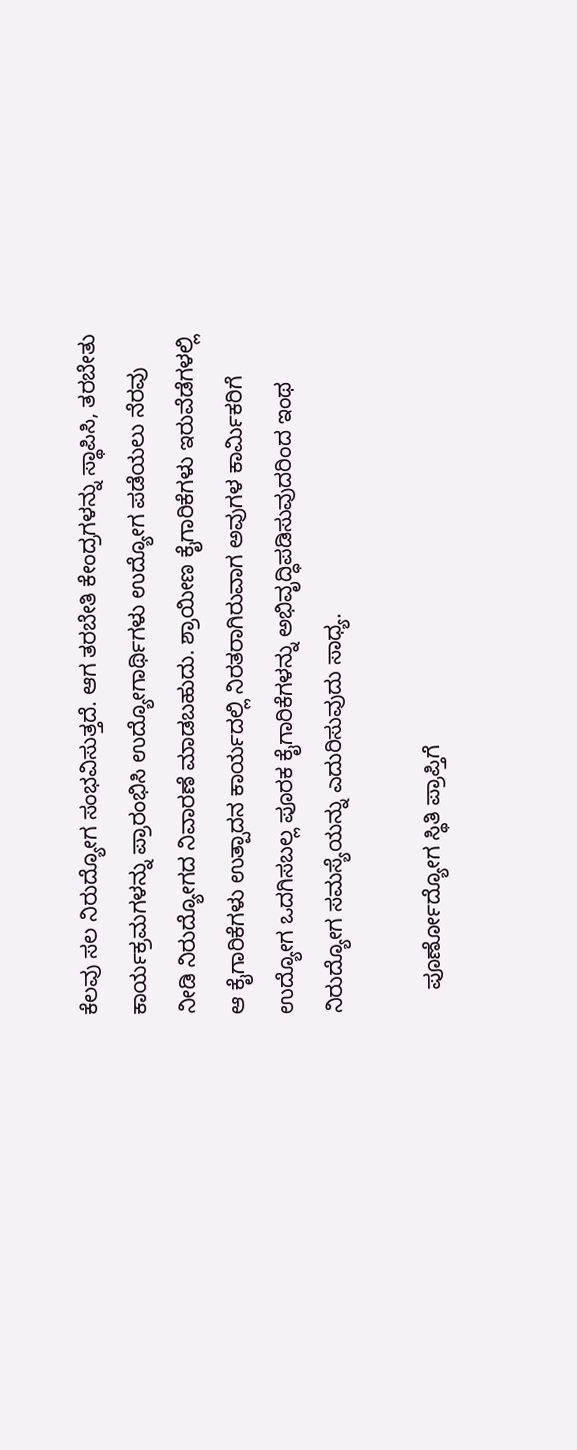ಕೆಲವು ಸಲ ನಿರುದ್ಯೋಗ ಸಂಭವಿಸುತ್ತದೆ. ಆಗ ತರಬೇತಿ ಕೇಂದ್ರಗಳನ್ನು ಸ್ಥಾಪಿಸಿ, ತರಬೇತು ಕಾರ್ಯಕ್ರಮಗಳನ್ನು ಪ್ರಾರಂಭಿಸಿ ಉದ್ಯೋಗಾರ್ಥಿಗಳು ಉದ್ಯೋಗ ಪಡೆಯಲು ನೆರವು ನೀಡಿ ನಿರುದ್ಯೋಗದ ನಿವಾರಣೆ ಮಾಡಬಹುದು. ಶ್ರಾಯೀಣ ಕೈಗಾರಿಕೆಗಳು ಇರುವೆಡೆಗಳಲ್ಲಿ ಆ ಕೈಗಾರಿಕೆಗಳು ಉತ್ಪಾದನ ಕಾರ್ಯದಲ್ಲಿ ನಿರತರಾಗಿರುವಾಗ ಅವುಗಳ ಕಾರ್ಮಿಕರಿಗೆ ಉದ್ಯೋಗ ಒದಗಿಸಬಲ್ಲ ಪೂರಕ ಕೈಗಾರಿಕೆಗಳನ್ನು ಅಭಿವೃದ್ಧಿಪಡಿಸುವುದರಿಂದ ಇಂಥ ನಿರುದ್ಯೋಗ ಸಮಸ್ಯೆಯನ್ನು ಎದುರಿಸುವುದು ಸಾಧ್ಯ.

    ಪೂರ್ಣೋದ್ಯೋಗ ಸ್ಥಿತಿ ಪ್ರಾಪ್ತಿಗೆ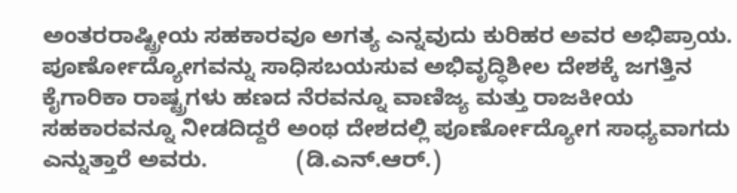ಅಂತರರಾಷ್ಟ್ರೀಯ ಸಹಕಾರವೂ ಅಗತ್ಯ ಎನ್ನವುದು ಕುರಿಹರ ಅವರ ಅಭಿಪ್ರಾಯ. ಪೂರ್ಣೋದ್ಯೋಗವನ್ನು ಸಾಧಿಸಬಯಸುವ ಅಭಿವೃದ್ಧಿಶೀಲ ದೇಶಕ್ಕೆ ಜಗತ್ತಿನ ಕೈಗಾರಿಕಾ ರಾಷ್ಟ್ರಗಳು ಹಣದ ನೆರವನ್ನೂ ವಾಣಿಜ್ಯ ಮತ್ತು ರಾಜಕೀಯ ಸಹಕಾರವನ್ನೂ ನೀಡದಿದ್ದರೆ ಅಂಥ ದೇಶದಲ್ಲಿ ಪೂರ್ಣೋದ್ಯೋಗ ಸಾಧ್ಯವಾಗದು ಎನ್ನುತ್ತಾರೆ ಅವರು.              (ಡಿ.ಎನ್.ಆರ್.)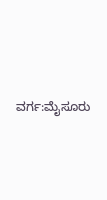ವರ್ಗ:ಮೈಸೂರು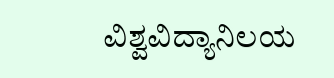ವಿಶ್ವವಿದ್ಯಾನಿಲಯ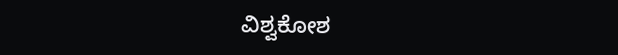ವಿಶ್ವಕೋಶ